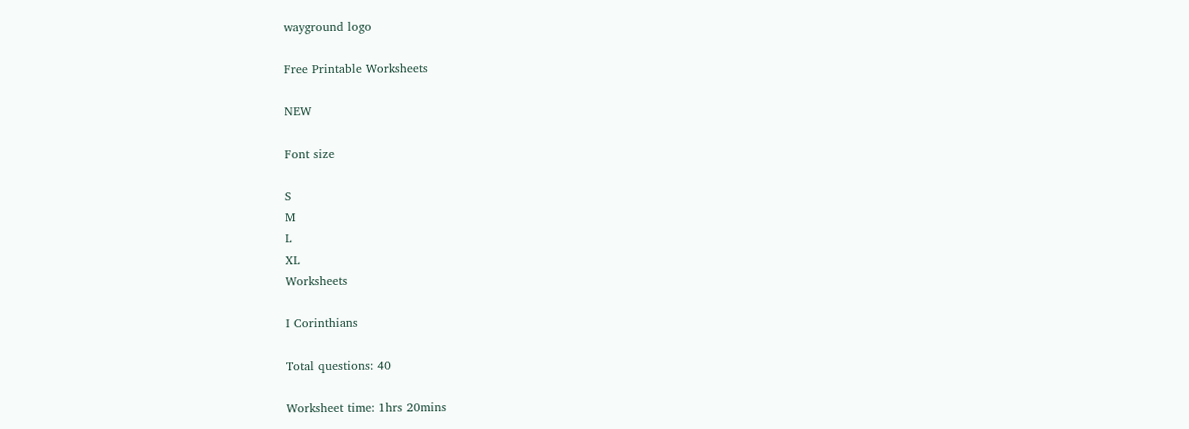wayground logo

Free Printable Worksheets

NEW

Font size

S
M
L
XL
Worksheets

I Corinthians

Total questions: 40

Worksheet time: 1hrs 20mins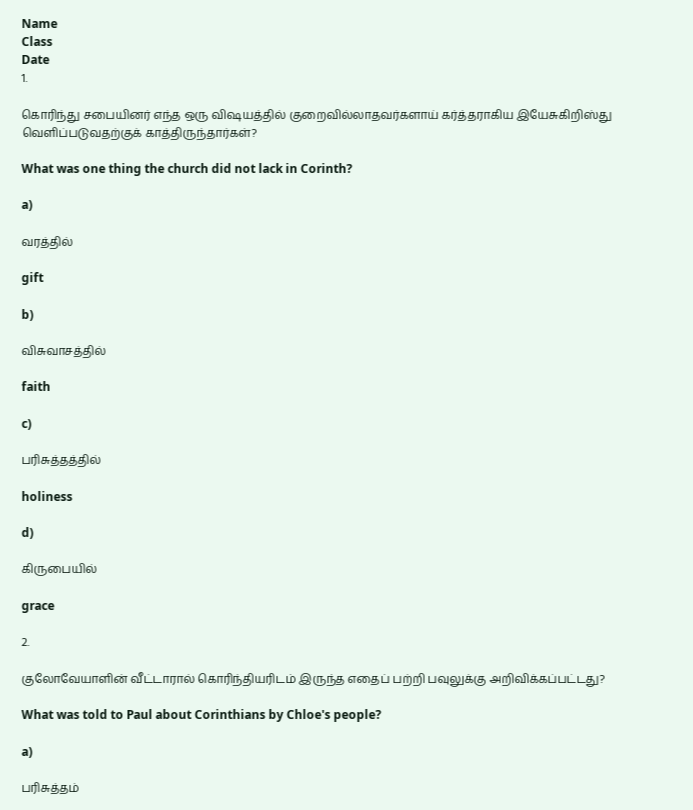Name
Class
Date
1.

கொரிந்து சபையினர் எந்த ஒரு விஷயத்தில் குறைவில்லாதவர்களாய் கர்த்தராகிய இயேசுகிறிஸ்து வெளிப்படுவதற்குக் காத்திருந்தார்கள்?

What was one thing the church did not lack in Corinth?

a)

வரத்தில்

gift

b)

விசுவாசத்தில்

faith

c)

பரிசுத்தத்தில்

holiness

d)

கிருபையில்

grace

2.

குலோவேயாளின் வீட்டாரால் கொரிந்தியரிடம் இருந்த எதைப் பற்றி பவுலுக்கு அறிவிக்கப்பட்டது?

What was told to Paul about Corinthians by Chloe's people?

a)

பரிசுத்தம்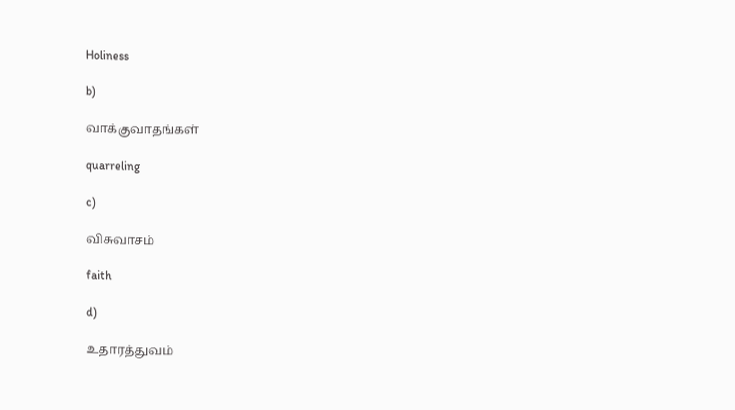Holiness

b)

வாக்குவாதங்கள்

quarreling

c)

விசுவாசம்

faith

d)

உதாரத்துவம்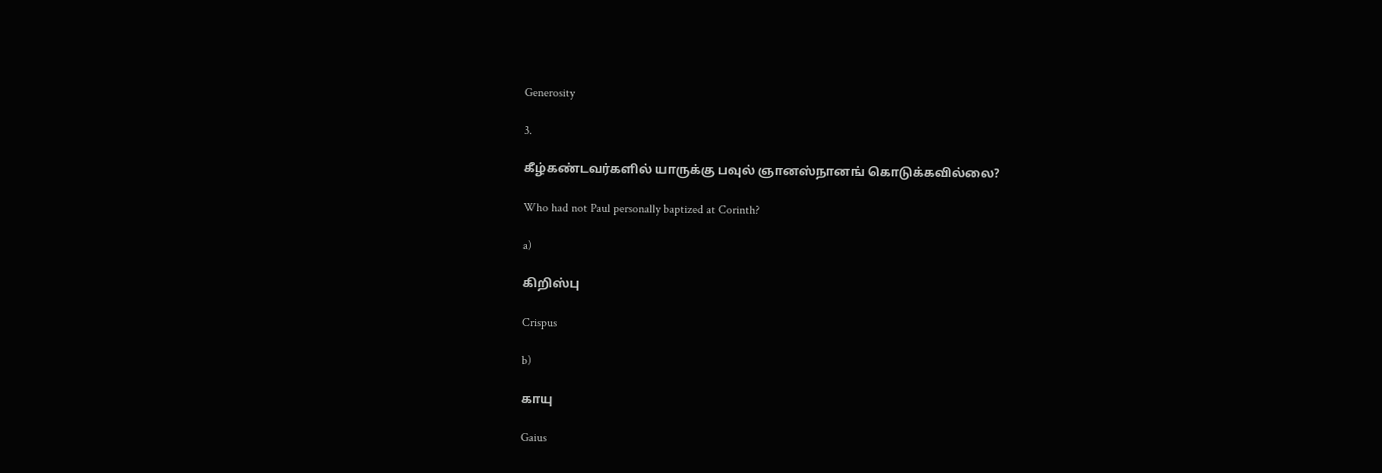Generosity

3.

கீழ்கண்டவர்களில் யாருக்கு பவுல் ஞானஸ்நானங் கொடுக்கவில்லை?

Who had not Paul personally baptized at Corinth?

a)

கிறிஸ்பு

Crispus

b)

காயு

Gaius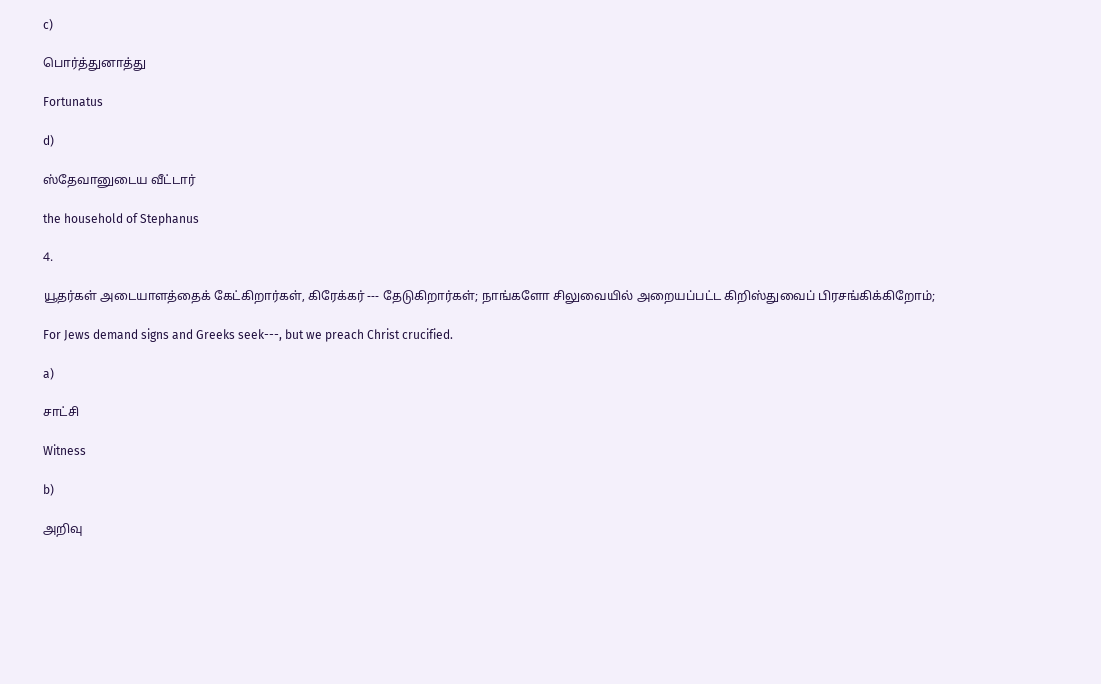c)

பொர்த்துனாத்து

Fortunatus

d)

ஸ்தேவானுடைய வீட்டார்

the household of Stephanus

4.

யூதர்கள் அடையாளத்தைக் கேட்கிறார்கள், கிரேக்கர் --- தேடுகிறார்கள்; நாங்களோ சிலுவையில் அறையப்பட்ட கிறிஸ்துவைப் பிரசங்கிக்கிறோம்;

For Jews demand signs and Greeks seek---, but we preach Christ crucified.

a)

சாட்சி

Witness

b)

அறிவு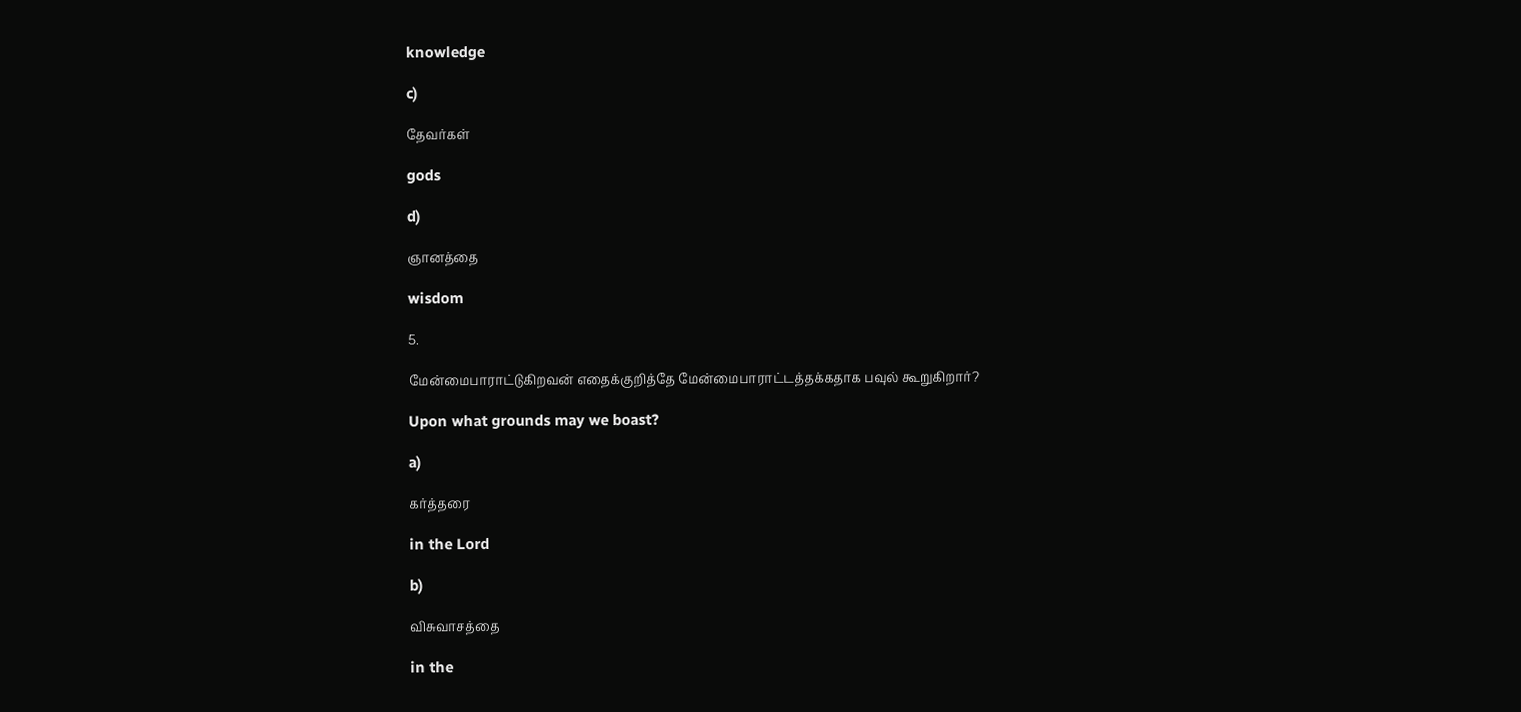knowledge

c)

தேவர்கள்

gods

d)

ஞானத்தை

wisdom

5.

மேன்மைபாராட்டுகிறவன் எதைக்குறித்தே மேன்மைபாராட்டத்தக்கதாக பவுல் கூறுகிறார்?

Upon what grounds may we boast?

a)

கர்த்தரை

in the Lord

b)

விசுவாசத்தை

in the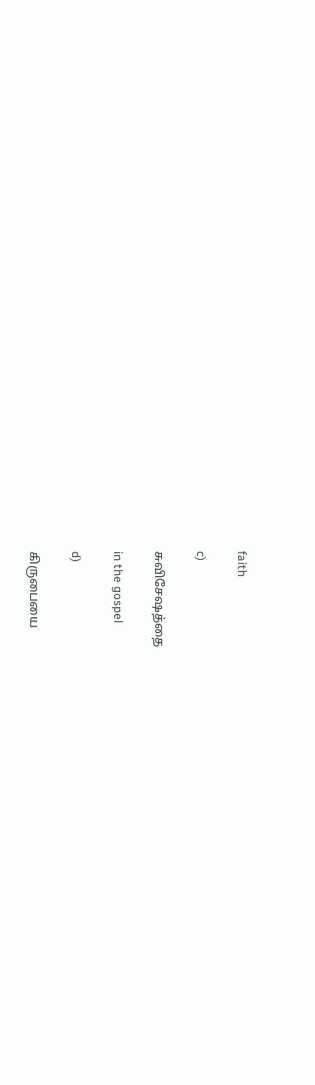faith

c)

சுவிசேஷத்தை

in the gospel

d)

கிருபையை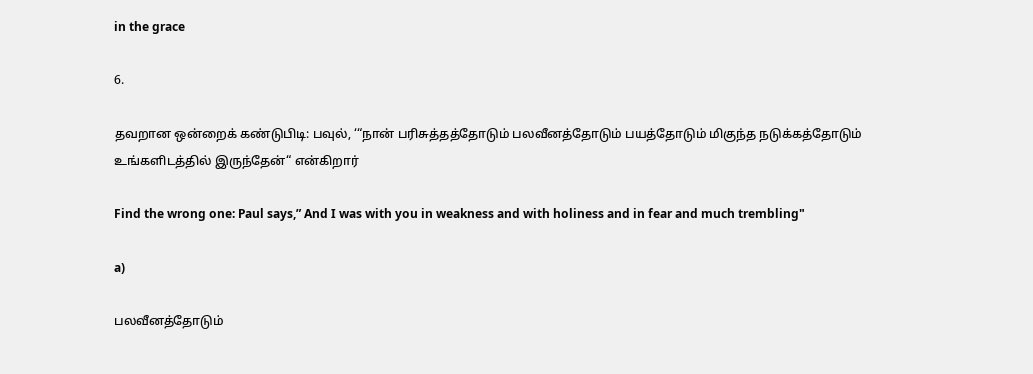in the grace

6.

தவறான ஒன்றைக் கண்டுபிடி: பவுல், ‘“நான் பரிசுத்தத்தோடும் பலவீனத்தோடும் பயத்தோடும் மிகுந்த நடுக்கத்தோடும் உங்களிடத்தில் இருந்தேன்“ என்கிறார்

Find the wrong one: Paul says,” And I was with you in weakness and with holiness and in fear and much trembling"

a)

பலவீனத்தோடும்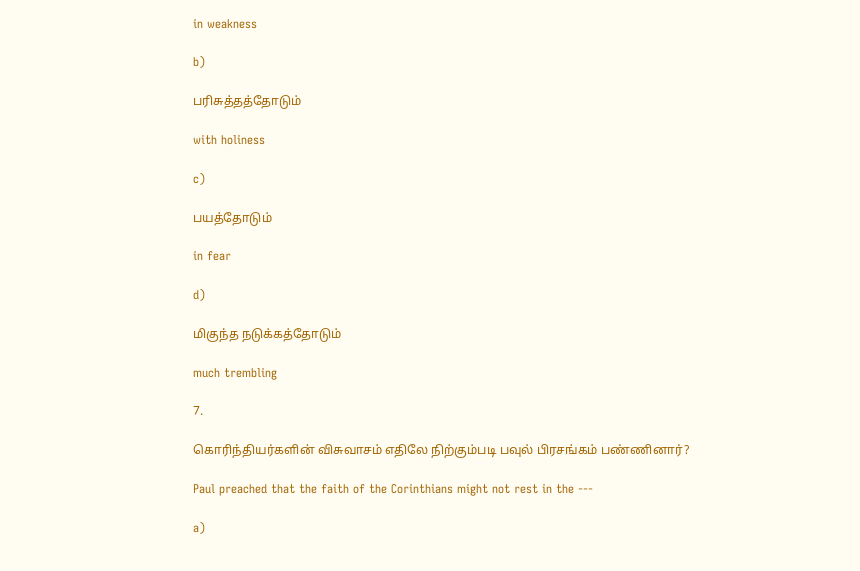in weakness

b)

பரிசுத்தத்தோடும்

with holiness

c)

பயத்தோடும்

in fear

d)

மிகுந்த நடுக்கத்தோடும்

much trembling

7.

கொரிந்தியர்களின் விசுவாசம் எதிலே நிற்கும்படி பவுல் பிரசங்கம் பண்ணினார்?

Paul preached that the faith of the Corinthians might not rest in the ---

a)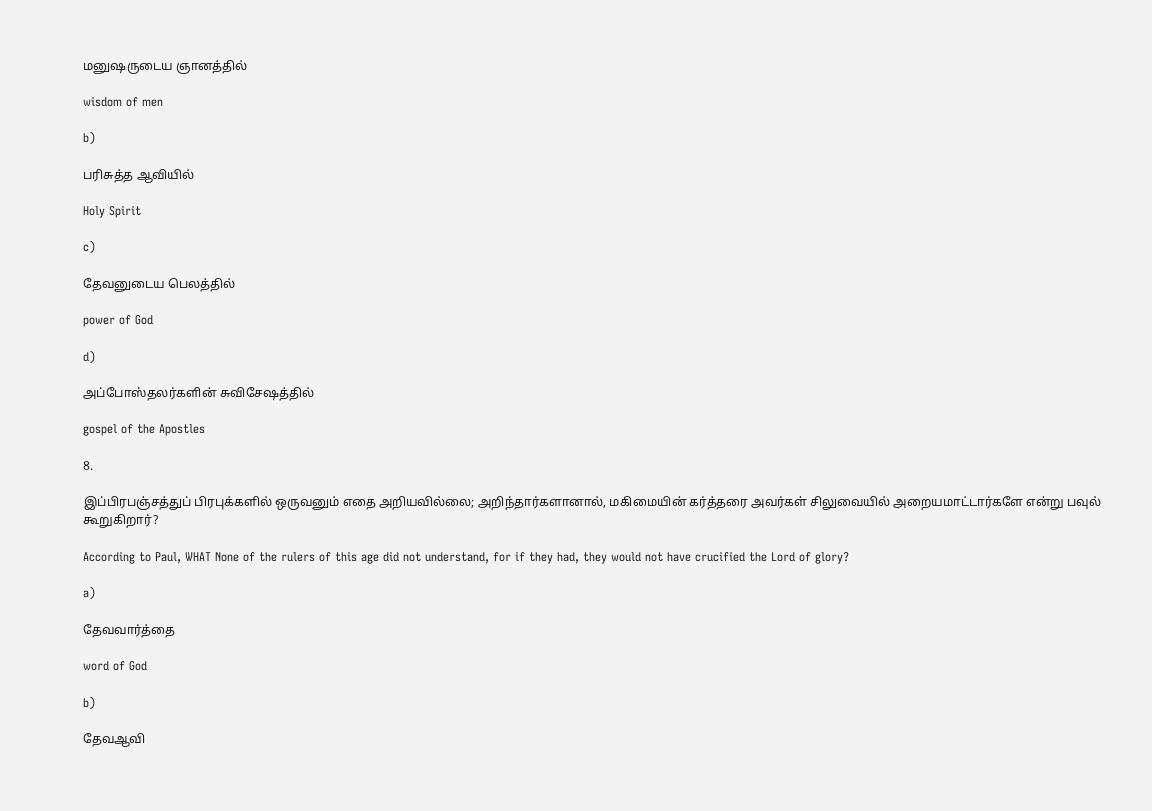மனுஷருடைய ஞானத்தில்

wisdom of men

b)

பரிசுத்த ஆவியில்

Holy Spirit

c)

தேவனுடைய பெலத்தில்

power of God

d)

அப்போஸ்தலர்களின் சுவிசேஷத்தில்

gospel of the Apostles

8.

இப்பிரபஞ்சத்துப் பிரபுக்களில் ஒருவனும் எதை அறியவில்லை; அறிந்தார்களானால், மகிமையின் கர்த்தரை அவர்கள் சிலுவையில் அறையமாட்டார்களே என்று பவுல் கூறுகிறார்?

According to Paul, WHAT None of the rulers of this age did not understand, for if they had, they would not have crucified the Lord of glory?

a)

தேவவார்த்தை

word of God

b)

தேவஆவி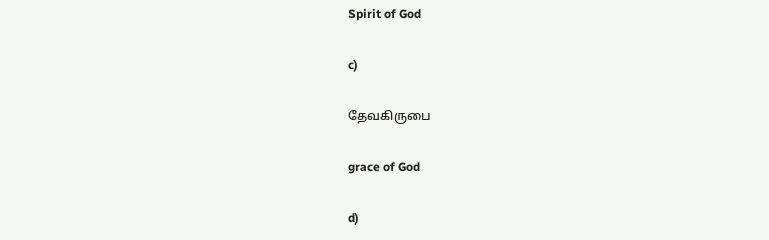Spirit of God

c)

தேவகிருபை

grace of God

d)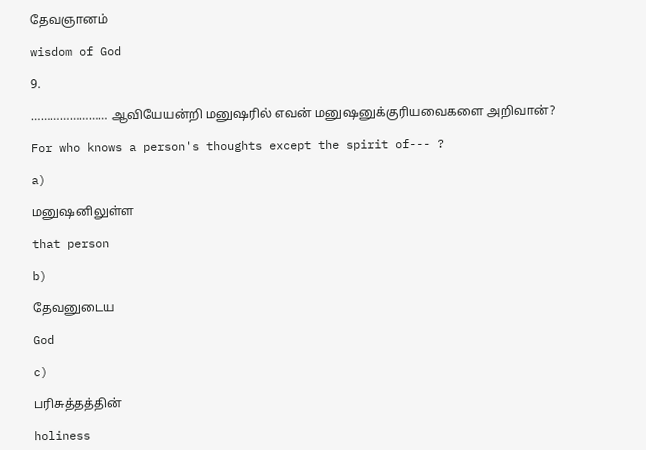தேவஞானம்

wisdom of God

9.

…………………… ஆவியேயன்றி மனுஷரில் எவன் மனுஷனுக்குரியவைகளை அறிவான்?

For who knows a person's thoughts except the spirit of--- ?

a)

மனுஷனிலுள்ள

that person

b)

தேவனுடைய

God

c)

பரிசுத்தத்தின்

holiness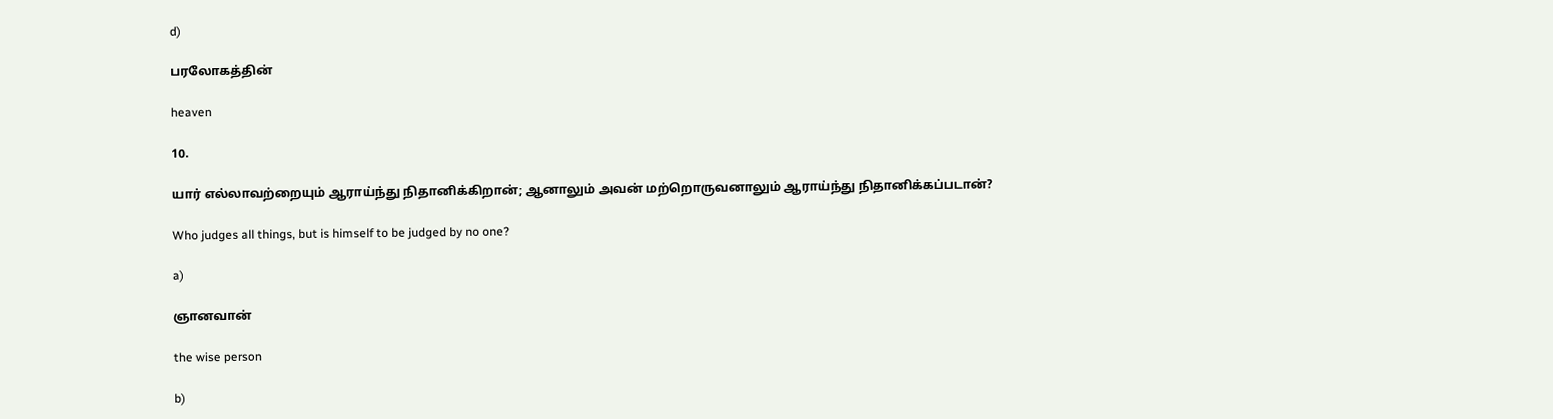d)

பரலோகத்தின்

heaven

10.

யார் எல்லாவற்றையும் ஆராய்ந்து நிதானிக்கிறான்; ஆனாலும் அவன் மற்றொருவனாலும் ஆராய்ந்து நிதானிக்கப்படான்?

Who judges all things, but is himself to be judged by no one?

a)

ஞானவான்

the wise person

b)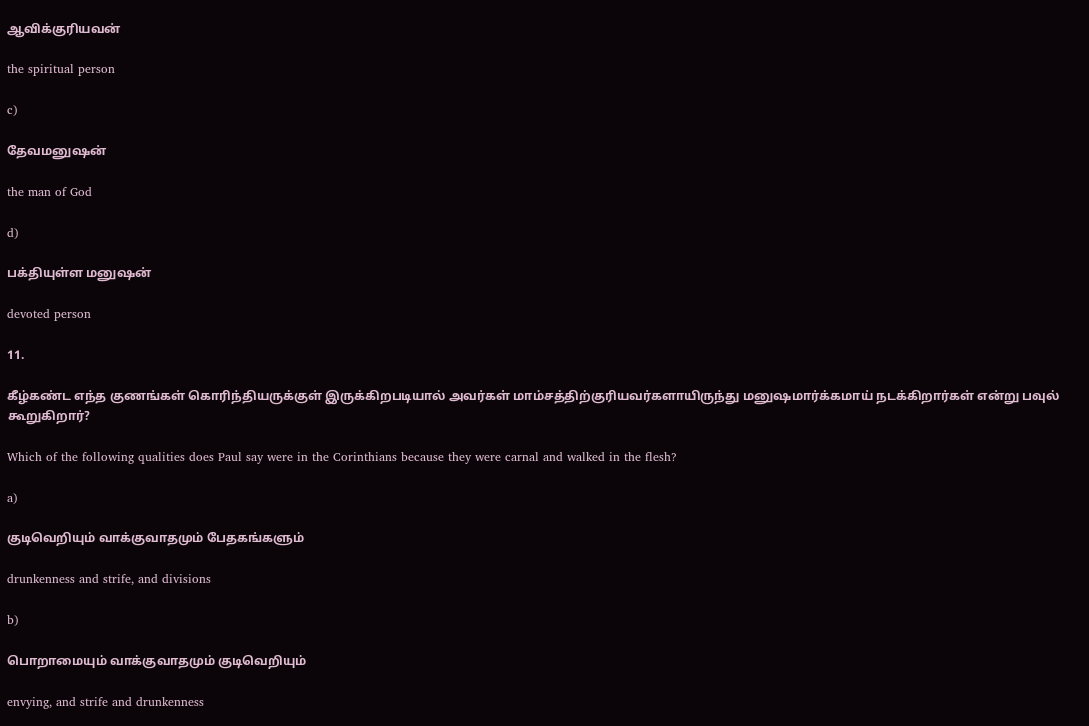ஆவிக்குரியவன்

the spiritual person

c)

தேவமனுஷன்

the man of God

d)

பக்தியுள்ள மனுஷன்

devoted person

11.

கீழ்கண்ட எந்த குணங்கள் கொரிந்தியருக்குள் இருக்கிறபடியால் அவர்கள் மாம்சத்திற்குரியவர்களாயிருந்து மனுஷமார்க்கமாய் நடக்கிறார்கள் என்று பவுல் கூறுகிறார்?

Which of the following qualities does Paul say were in the Corinthians because they were carnal and walked in the flesh?

a)

குடிவெறியும் வாக்குவாதமும் பேதகங்களும்

drunkenness and strife, and divisions

b)

பொறாமையும் வாக்குவாதமும் குடிவெறியும்

envying, and strife and drunkenness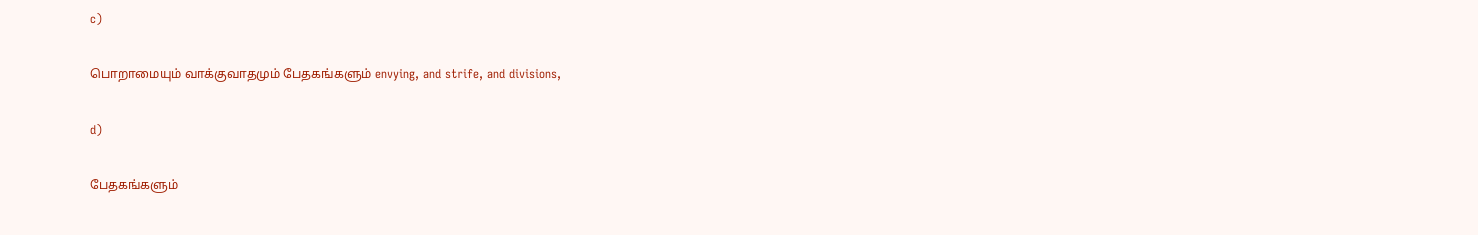c)

பொறாமையும் வாக்குவாதமும் பேதகங்களும் envying, and strife, and divisions,

d)

பேதகங்களும்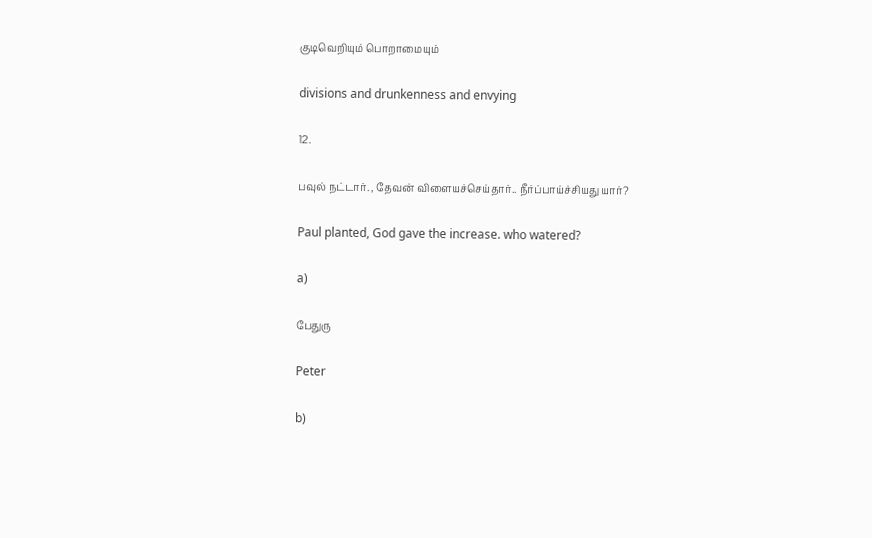குடிவெறியும் பொறாமையும்

divisions and drunkenness and envying

12.

பவுல் நட்டார். , தேவன் விளையச்செய்தார்.. நீர்ப்பாய்ச்சியது யார்?

Paul planted, God gave the increase. who watered?

a)

பேதுரு

Peter

b)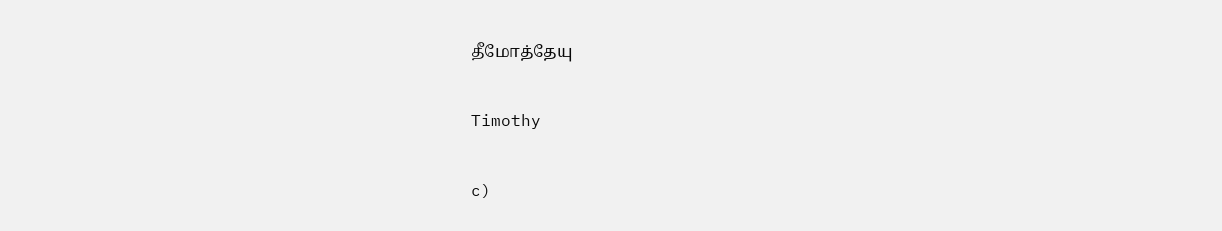தீமோத்தேயு

Timothy

c)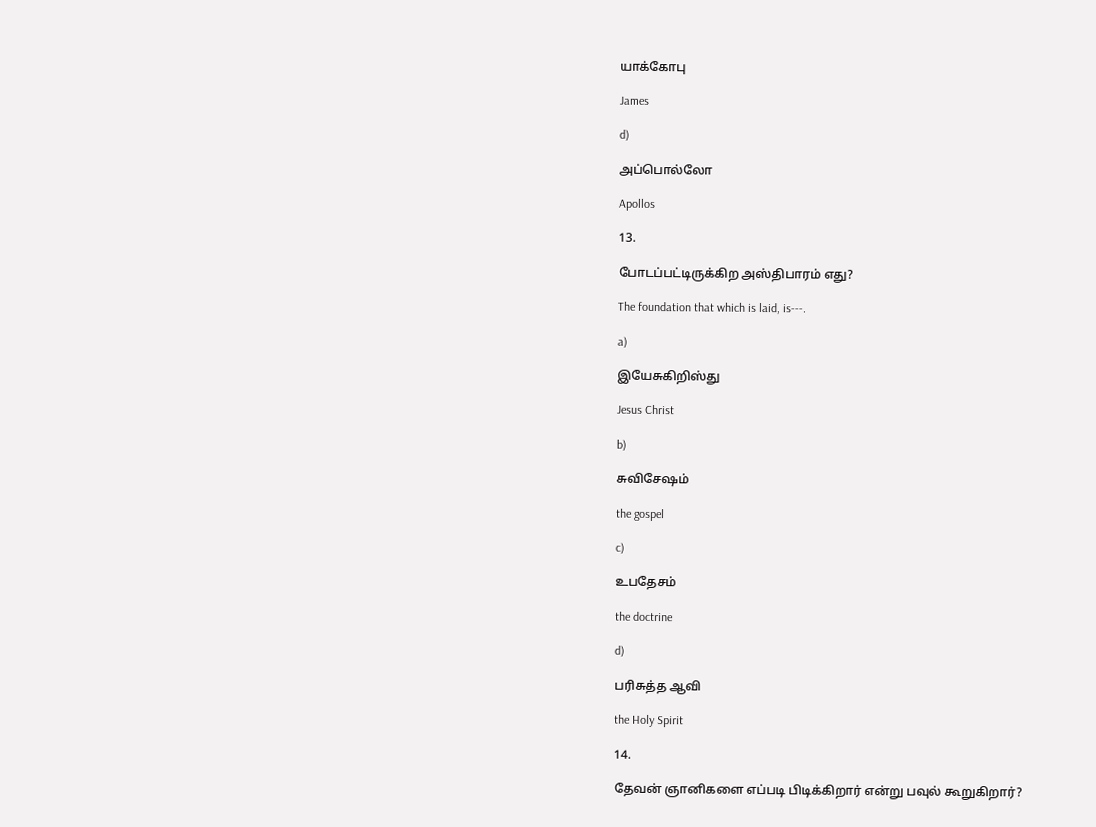யாக்கோபு

James

d)

அப்பொல்லோ

Apollos

13.

போடப்பட்டிருக்கிற அஸ்திபாரம் எது?

The foundation that which is laid, is---.

a)

இயேசுகிறிஸ்து

Jesus Christ

b)

சுவிசேஷம்

the gospel

c)

உபதேசம்

the doctrine

d)

பரிசுத்த ஆவி

the Holy Spirit

14.

தேவன் ஞானிகளை எப்படி பிடிக்கிறார் என்று பவுல் கூறுகிறார்?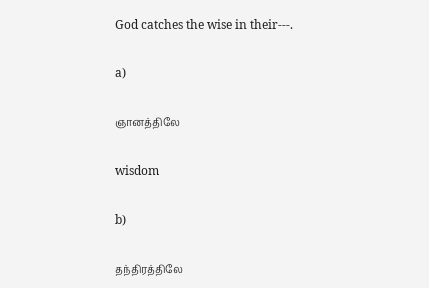God catches the wise in their---.

a)

ஞானத்திலே

wisdom

b)

தந்திரத்திலே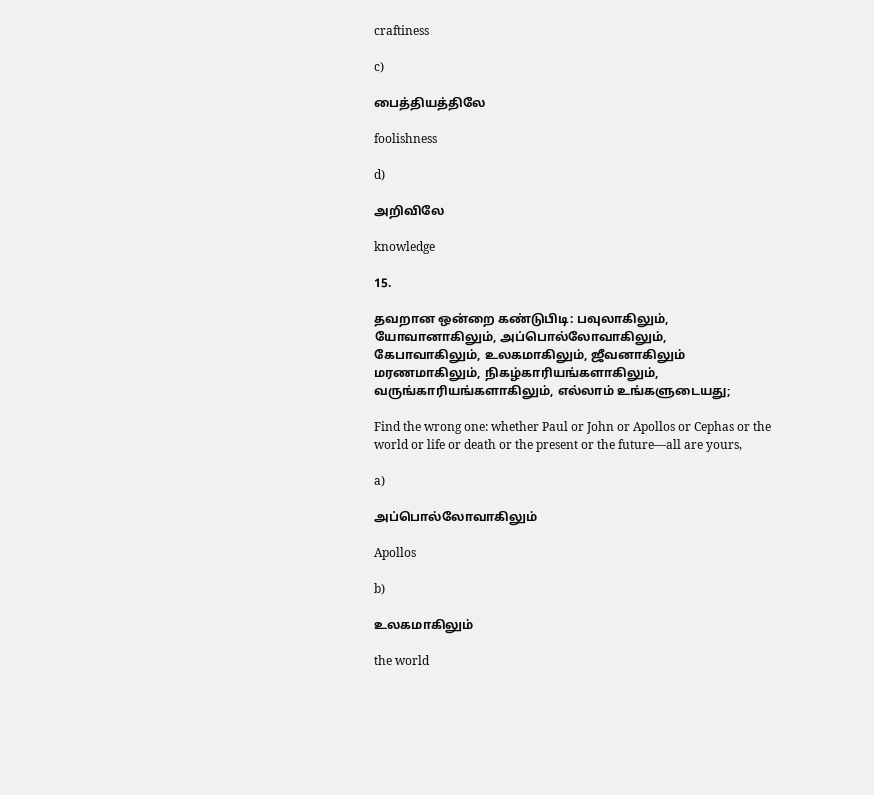craftiness

c)

பைத்தியத்திலே

foolishness

d)

அறிவிலே

knowledge

15.

தவறான ஒன்றை கண்டுபிடி: பவுலாகிலும், யோவானாகிலும், அப்பொல்லோவாகிலும், கேபாவாகிலும், உலகமாகிலும், ஜீவனாகிலும் மரணமாகிலும், நிகழ்காரியங்களாகிலும், வருங்காரியங்களாகிலும், எல்லாம் உங்களுடையது;

Find the wrong one: whether Paul or John or Apollos or Cephas or the world or life or death or the present or the future—all are yours,

a)

அப்பொல்லோவாகிலும்

Apollos

b)

உலகமாகிலும்

the world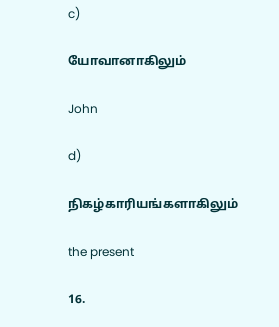c)

யோவானாகிலும்

John

d)

நிகழ்காரியங்களாகிலும்

the present

16.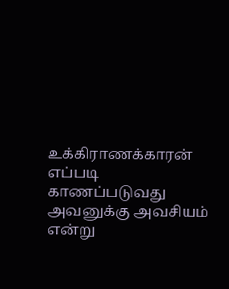உக்கிராணக்காரன் எப்படி காணப்படுவது அவனுக்கு அவசியம் என்று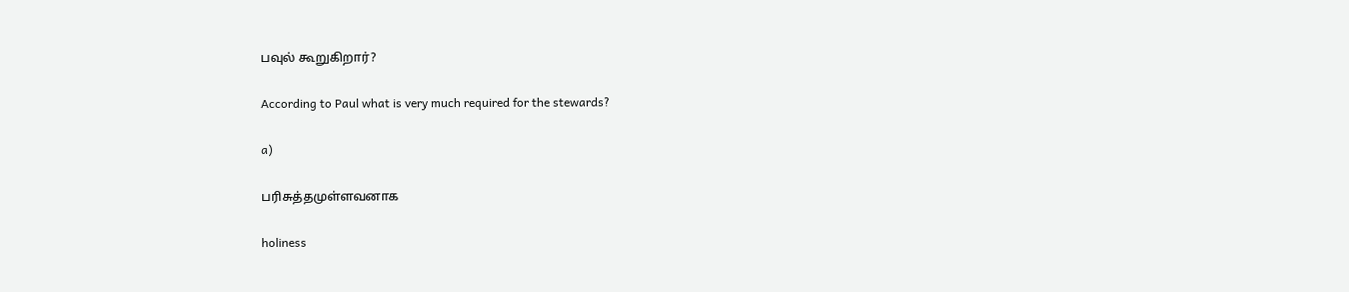பவுல் கூறுகிறார்?

According to Paul what is very much required for the stewards?

a)

பரிசுத்தமுள்ளவனாக

holiness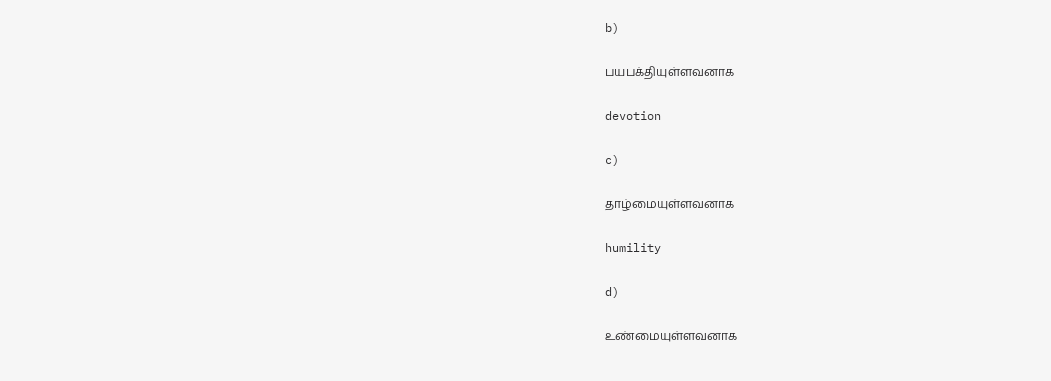b)

பயபக்தியுள்ளவனாக

devotion

c)

தாழ்மையுள்ளவனாக

humility

d)

உண்மையுள்ளவனாக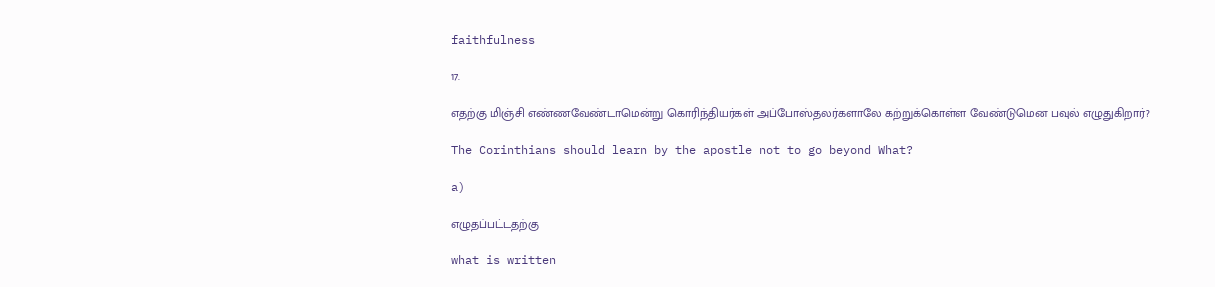faithfulness

17.

எதற்கு மிஞ்சி எண்ணவேண்டாமென்று கொரிந்தியர்கள் அப்போஸ்தலர்களாலே கற்றுக்கொள்ள வேண்டுமென பவுல் எழுதுகிறார்?

The Corinthians should learn by the apostle not to go beyond What?

a)

எழுதப்பட்டதற்கு

what is written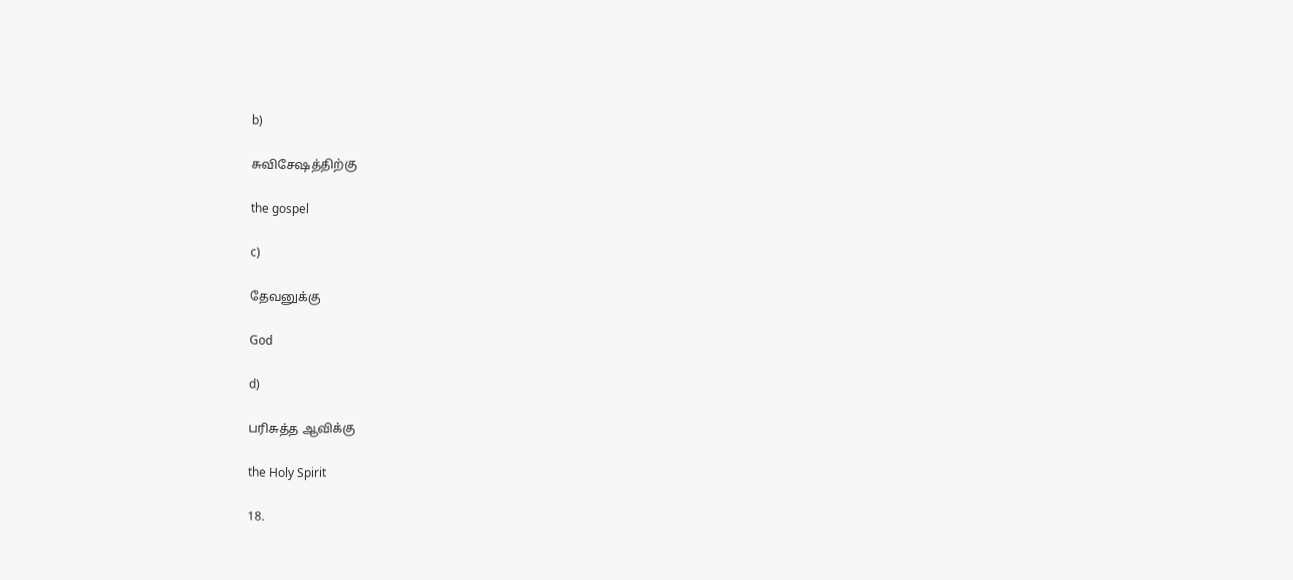b)

சுவிசேஷத்திற்கு

the gospel

c)

தேவனுக்கு

God

d)

பரிசுத்த ஆவிக்கு

the Holy Spirit

18.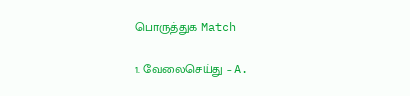பொருத்துக Match

1. வேலைசெய்து – A.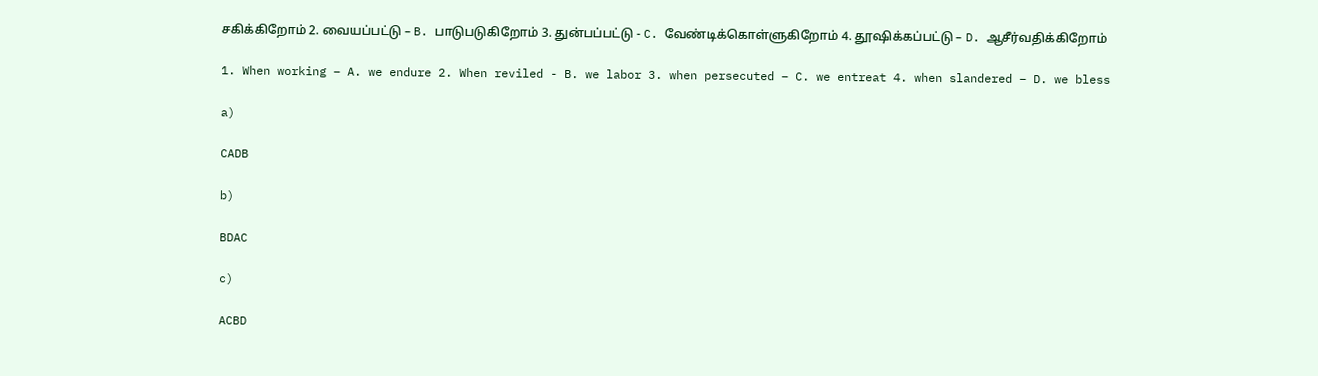சகிக்கிறோம் 2. வையப்பட்டு – B. பாடுபடுகிறோம் 3. துன்பப்பட்டு - C. வேண்டிக்கொள்ளுகிறோம் 4. தூஷிக்கப்பட்டு – D. ஆசீர்வதிக்கிறோம்

1. When working – A. we endure 2. When reviled - B. we labor 3. when persecuted – C. we entreat 4. when slandered – D. we bless

a)

CADB

b)

BDAC

c)

ACBD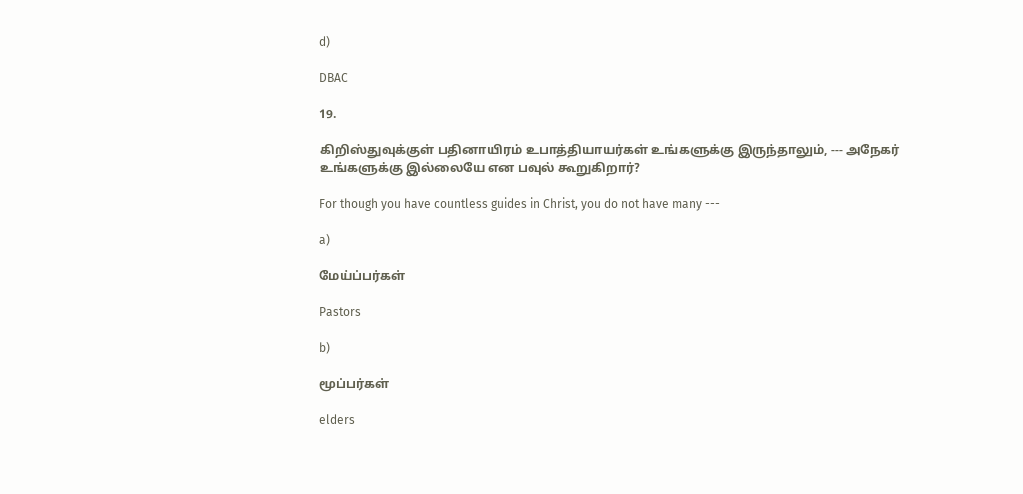d)

DBAC

19.

கிறிஸ்துவுக்குள் பதினாயிரம் உபாத்தியாயர்கள் உங்களுக்கு இருந்தாலும், --- அநேகர் உங்களுக்கு இல்லையே என பவுல் கூறுகிறார்?

For though you have countless guides in Christ, you do not have many ---

a)

மேய்ப்பர்கள்

Pastors

b)

மூப்பர்கள்

elders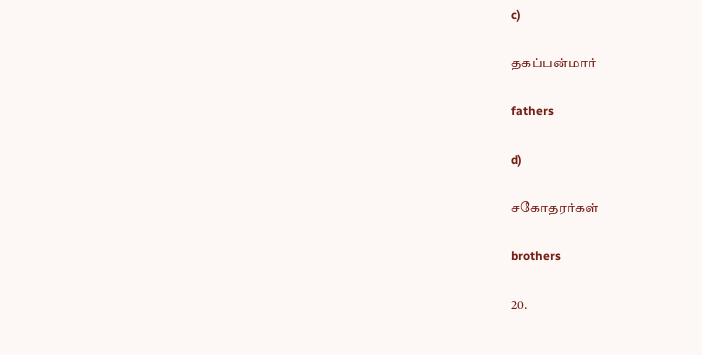c)

தகப்பன்மார்

fathers

d)

சகோதரர்கள்

brothers

20.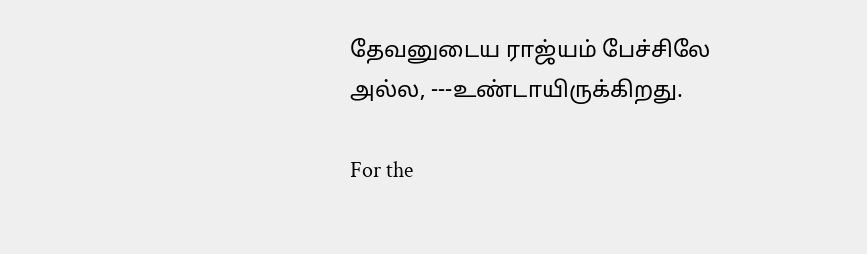தேவனுடைய ராஜ்யம் பேச்சிலே அல்ல, ---உண்டாயிருக்கிறது.

For the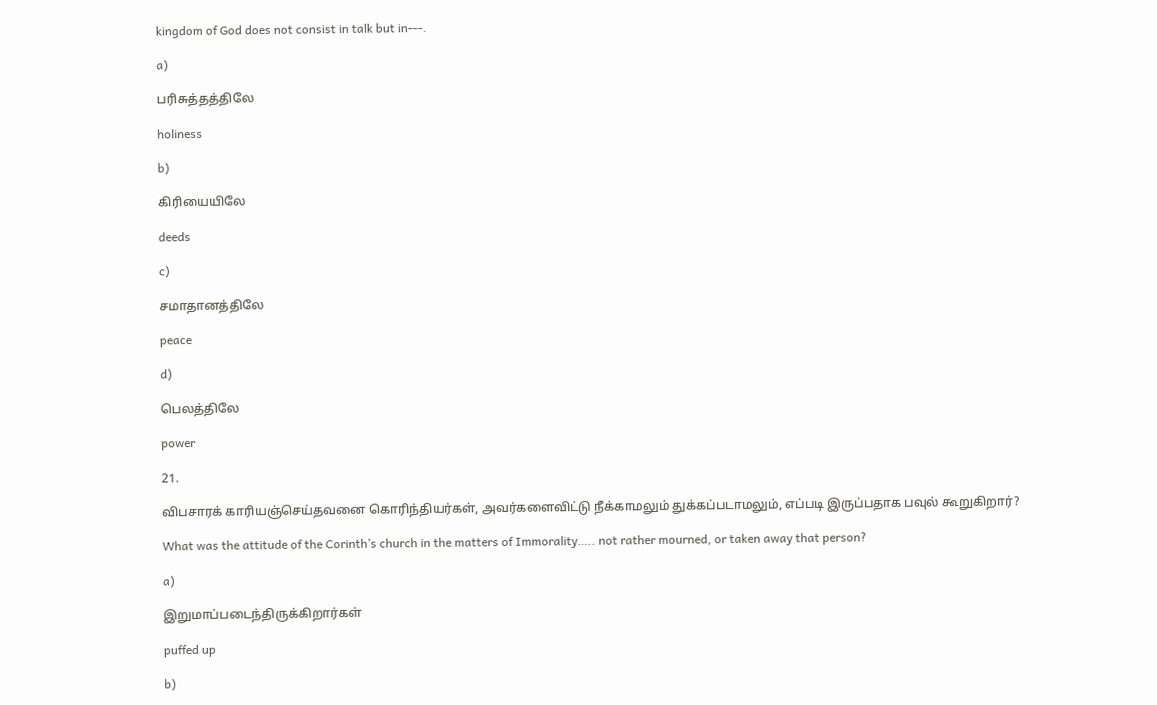kingdom of God does not consist in talk but in---.

a)

பரிசுத்தத்திலே

holiness

b)

கிரியையிலே

deeds

c)

சமாதானத்திலே

peace

d)

பெலத்திலே

power

21.

விபசாரக் காரியஞ்செய்தவனை கொரிந்தியர்கள், அவர்களைவிட்டு நீக்காமலும் துக்கப்படாமலும், எப்படி இருப்பதாக பவுல் கூறுகிறார்?

What was the attitude of the Corinth’s church in the matters of Immorality….. not rather mourned, or taken away that person?

a)

இறுமாப்படைந்திருக்கிறார்கள்

puffed up

b)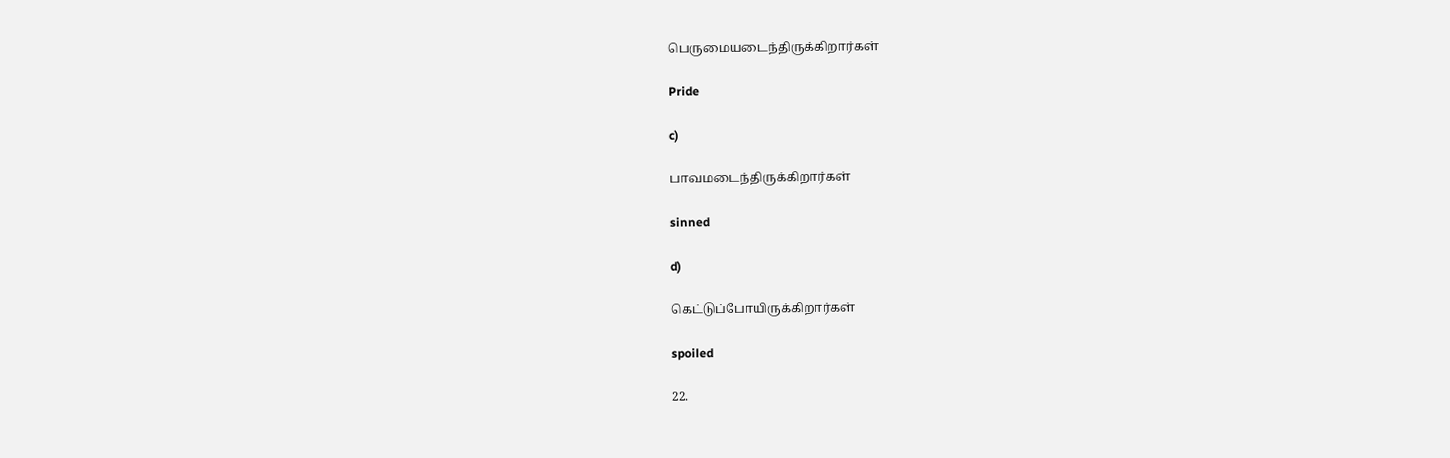பெருமையடைந்திருக்கிறார்கள்

Pride

c)

பாவமடைந்திருக்கிறார்கள்

sinned

d)

கெட்டுப்போயிருக்கிறார்கள்

spoiled

22.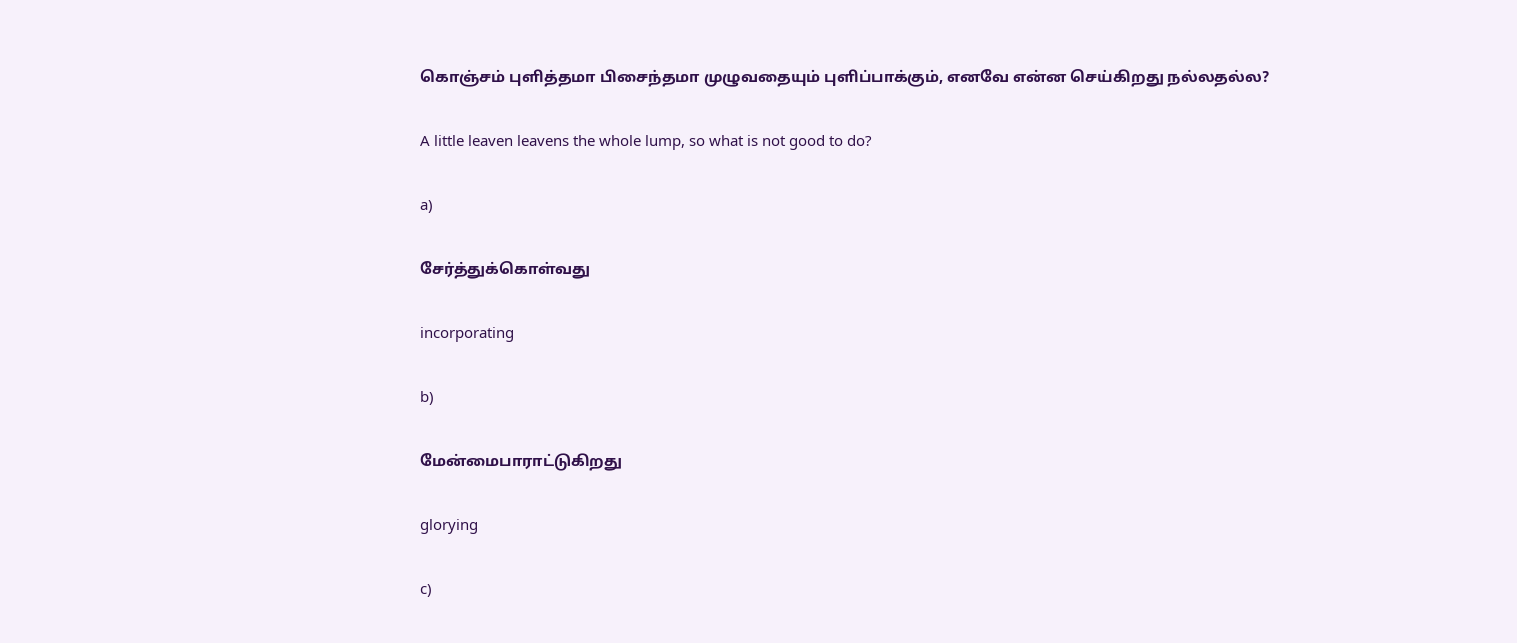கொஞ்சம் புளித்தமா பிசைந்தமா முழுவதையும் புளிப்பாக்கும், எனவே என்ன செய்கிறது நல்லதல்ல?

A little leaven leavens the whole lump, so what is not good to do?

a)

சேர்த்துக்கொள்வது

incorporating

b)

மேன்மைபாராட்டுகிறது

glorying

c)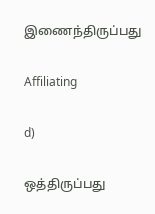இணைந்திருப்பது

Affiliating

d)

ஒத்திருப்பது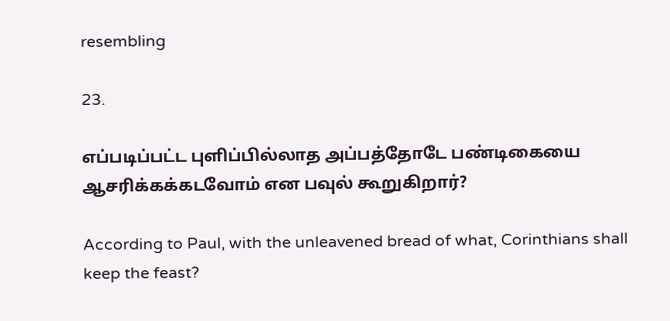resembling

23.

எப்படிப்பட்ட புளிப்பில்லாத அப்பத்தோடே பண்டிகையை ஆசரிக்கக்கடவோம் என பவுல் கூறுகிறார்?

According to Paul, with the unleavened bread of what, Corinthians shall keep the feast?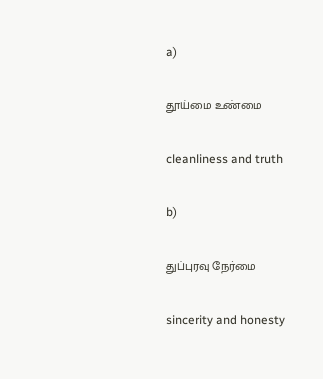a)

தூய்மை உண்மை

cleanliness and truth

b)

துப்புரவு நேர்மை

sincerity and honesty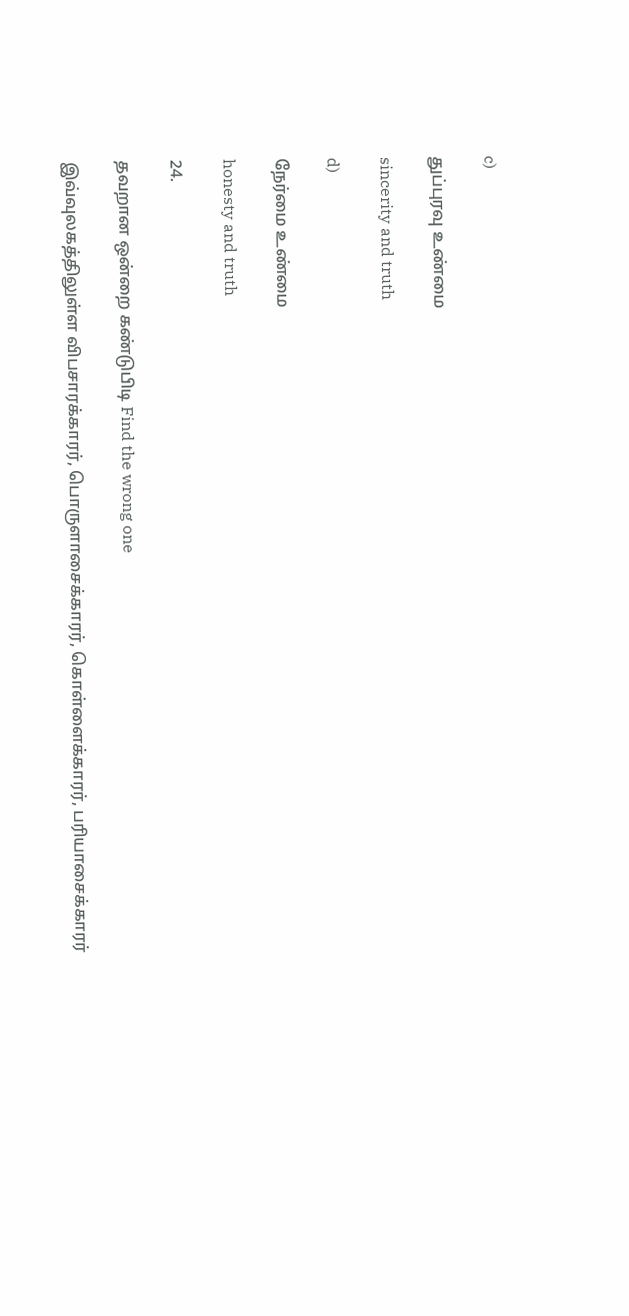c)

துப்புரவு உண்மை

sincerity and truth

d)

நேர்மை உண்மை

honesty and truth

24.

தவறான ஒன்றை கண்டுபிடி Find the wrong one

இவ்வுலகத்திலுள்ள விபசாரக்காரர், பொருளாசைக்காரர், கொள்ளைக்காரர், பரியாசைக்காரர்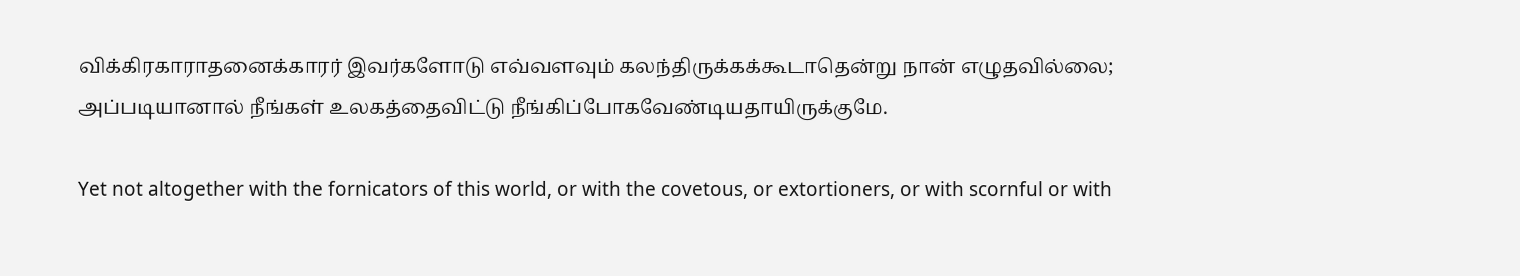விக்கிரகாராதனைக்காரர் இவர்களோடு எவ்வளவும் கலந்திருக்கக்கூடாதென்று நான் எழுதவில்லை; அப்படியானால் நீங்கள் உலகத்தைவிட்டு நீங்கிப்போகவேண்டியதாயிருக்குமே.

Yet not altogether with the fornicators of this world, or with the covetous, or extortioners, or with scornful or with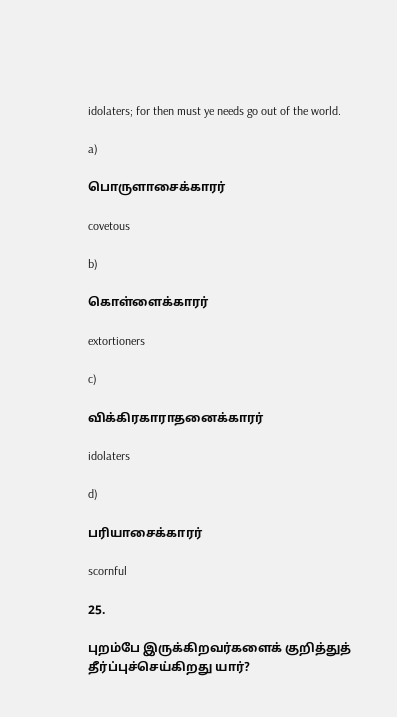idolaters; for then must ye needs go out of the world.

a)

பொருளாசைக்காரர்

covetous

b)

கொள்ளைக்காரர்

extortioners

c)

விக்கிரகாராதனைக்காரர்

idolaters

d)

பரியாசைக்காரர்

scornful

25.

புறம்பே இருக்கிறவர்களைக் குறித்துத் தீர்ப்புச்செய்கிறது யார்?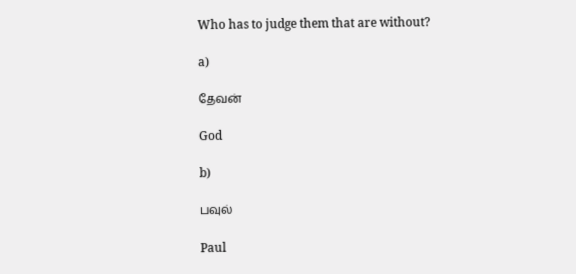Who has to judge them that are without?

a)

தேவன்

God

b)

பவுல்

Paul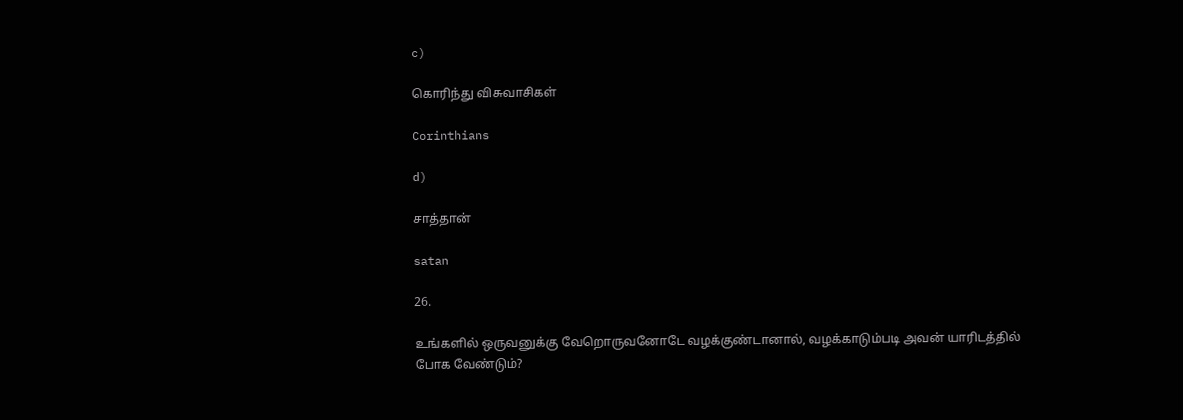c)

கொரிந்து விசுவாசிகள்

Corinthians

d)

சாத்தான்

satan

26.

உங்களில் ஒருவனுக்கு வேறொருவனோடே வழக்குண்டானால், வழக்காடும்படி அவன் யாரிடத்தில் போக வேண்டும்?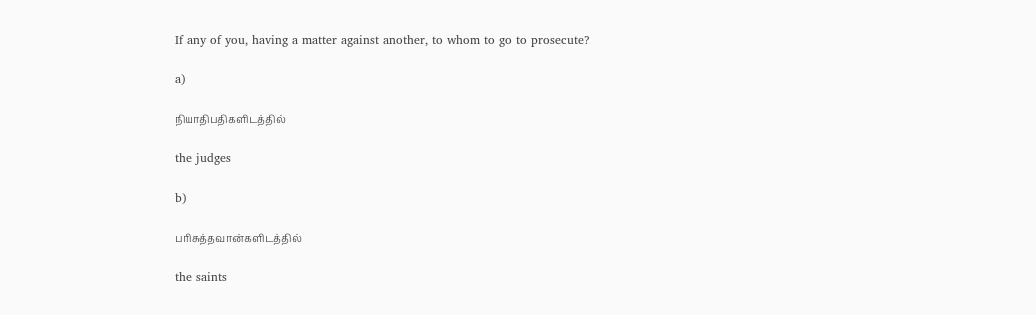If any of you, having a matter against another, to whom to go to prosecute?

a)

நியாதிபதிகளிடத்தில்

the judges

b)

பரிசுத்தவான்களிடத்தில்

the saints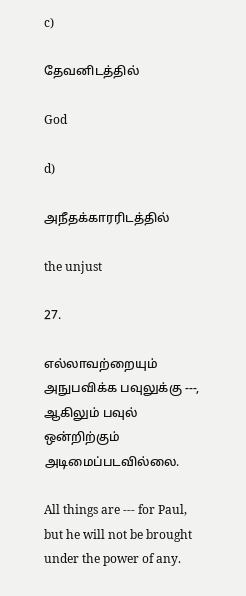c)

தேவனிடத்தில்

God

d)

அநீதக்காரரிடத்தில்

the unjust

27.

எல்லாவற்றையும் அநுபவிக்க பவுலுக்கு ---, ஆகிலும் பவுல் ஒன்றிற்கும் அடிமைப்படவில்லை.

All things are --- for Paul, but he will not be brought under the power of any.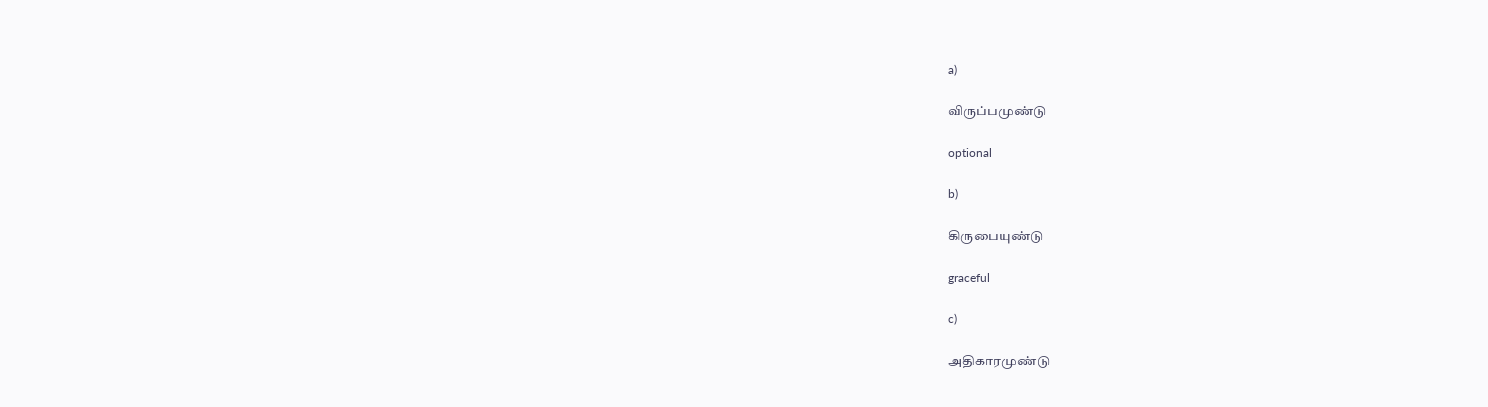a)

விருப்பமுண்டு

optional

b)

கிருபையுண்டு

graceful

c)

அதிகாரமுண்டு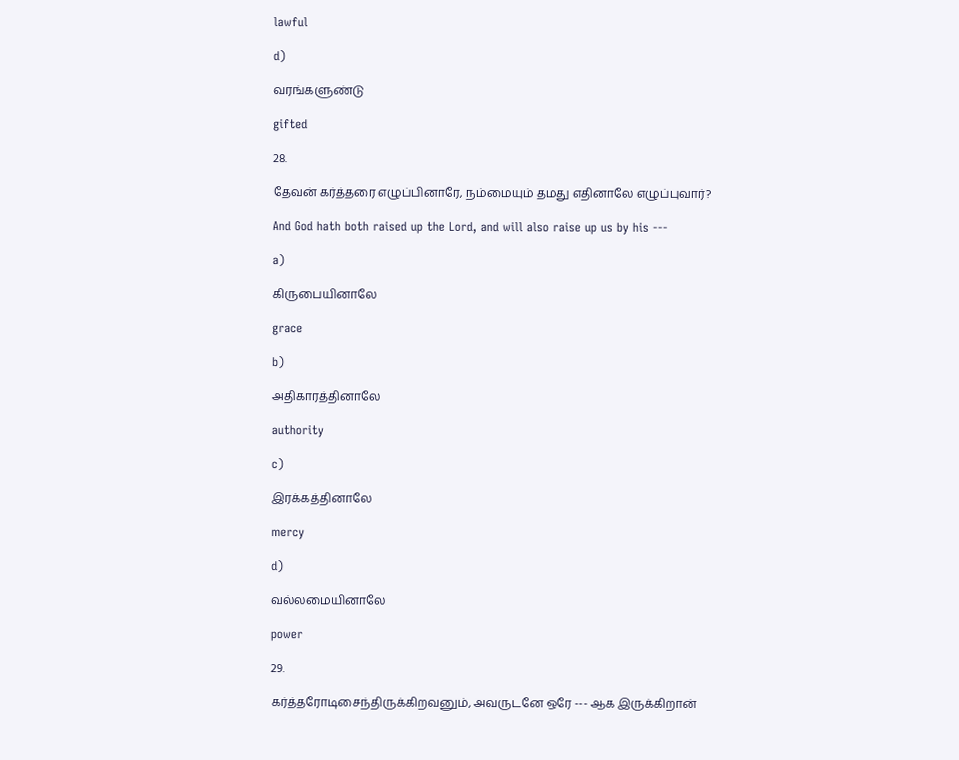lawful

d)

வரங்களுண்டு

gifted

28.

தேவன் கர்த்தரை எழுப்பினாரே, நம்மையும் தமது எதினாலே எழுப்புவார்?

And God hath both raised up the Lord, and will also raise up us by his ---

a)

கிருபையினாலே

grace

b)

அதிகாரத்தினாலே

authority

c)

இரக்கத்தினாலே

mercy

d)

வல்லமையினாலே

power

29.

கர்த்தரோடிசைந்திருக்கிறவனும், அவருடனே ஒரே --- ஆக இருக்கிறான்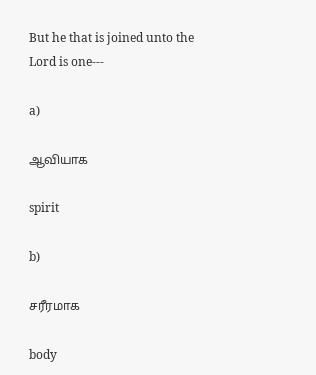But he that is joined unto the Lord is one---

a)

ஆவியாக

spirit

b)

சரீரமாக

body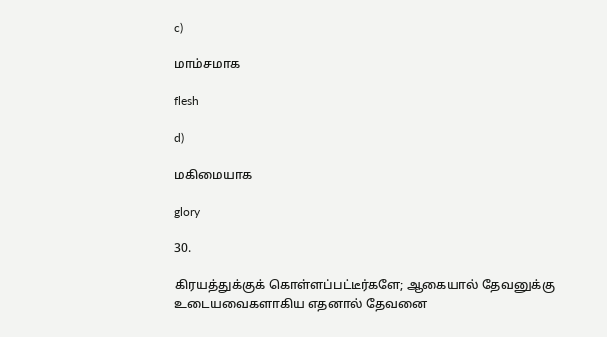c)

மாம்சமாக

flesh

d)

மகிமையாக

glory

30.

கிரயத்துக்குக் கொள்ளப்பட்டீர்களே; ஆகையால் தேவனுக்கு உடையவைகளாகிய எதனால் தேவனை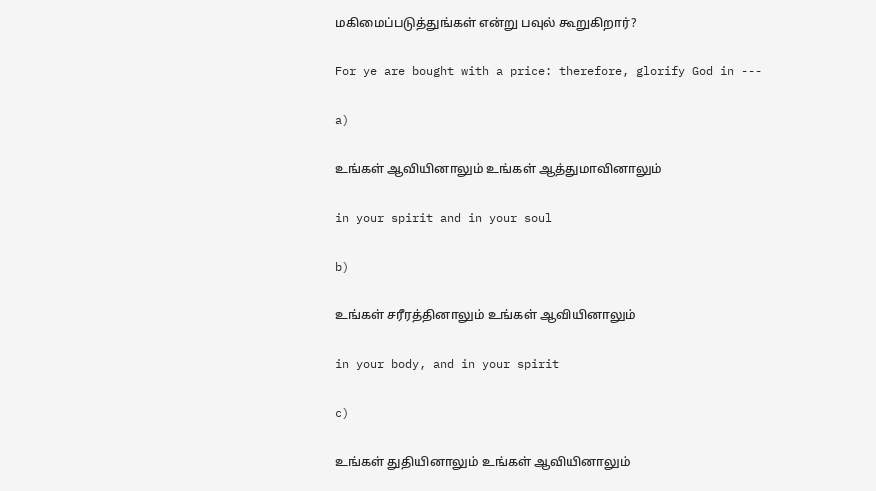மகிமைப்படுத்துங்கள் என்று பவுல் கூறுகிறார்?

For ye are bought with a price: therefore, glorify God in ---

a)

உங்கள் ஆவியினாலும் உங்கள் ஆத்துமாவினாலும்

in your spirit and in your soul

b)

உங்கள் சரீரத்தினாலும் உங்கள் ஆவியினாலும்

in your body, and in your spirit

c)

உங்கள் துதியினாலும் உங்கள் ஆவியினாலும்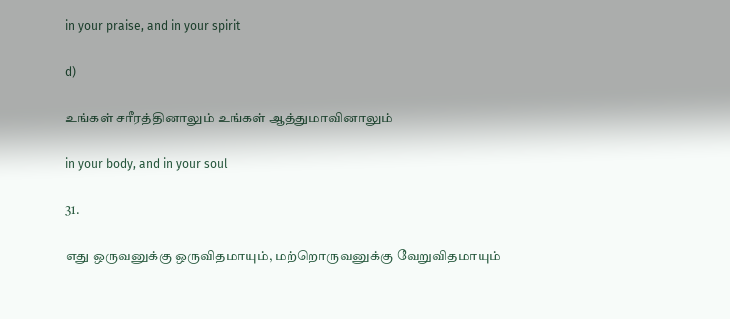in your praise, and in your spirit

d)

உங்கள் சரீரத்தினாலும் உங்கள் ஆத்துமாவினாலும்

in your body, and in your soul

31.

எது ஒருவனுக்கு ஒருவிதமாயும், மற்றொருவனுக்கு வேறுவிதமாயும்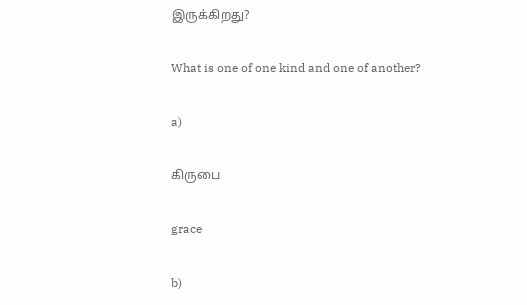இருக்கிறது?

What is one of one kind and one of another?

a)

கிருபை

grace

b)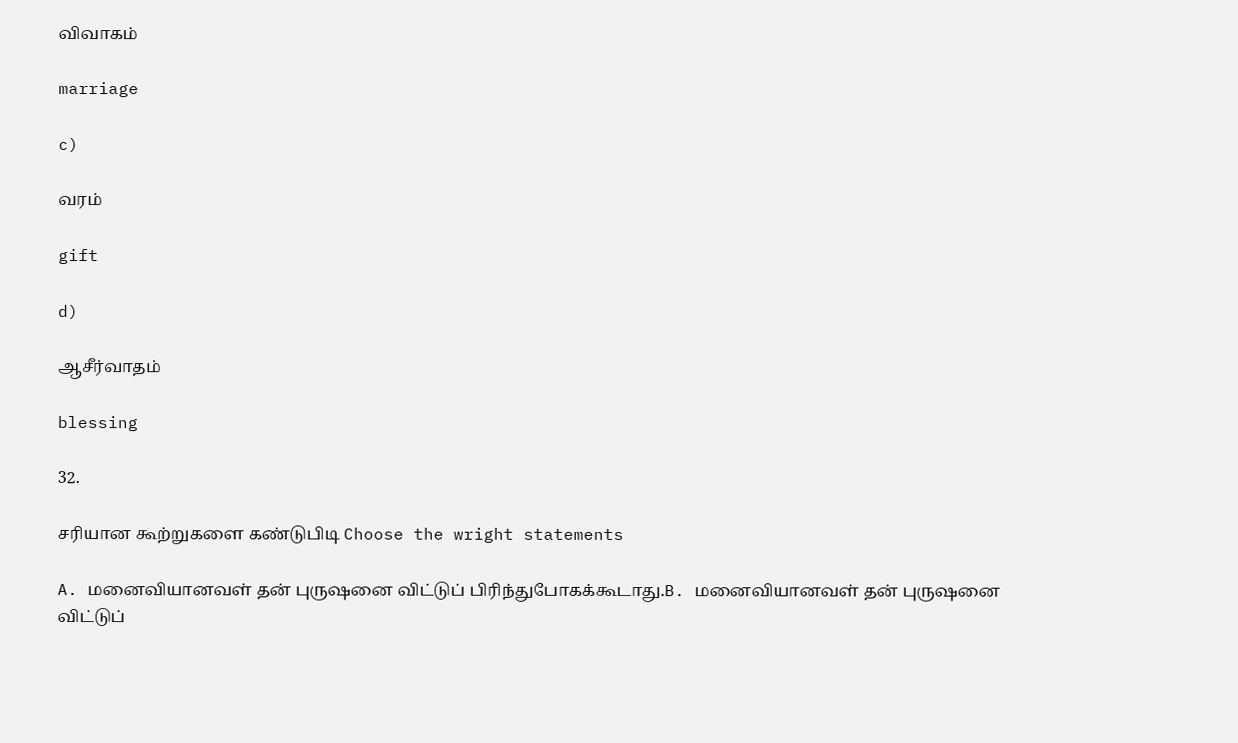விவாகம்

marriage

c)

வரம்

gift

d)

ஆசீர்வாதம்

blessing

32.

சரியான கூற்றுகளை கண்டுபிடி Choose the wright statements

A. மனைவியானவள் தன் புருஷனை விட்டுப் பிரிந்துபோகக்கூடாது.B. மனைவியானவள் தன் புருஷனை விட்டுப்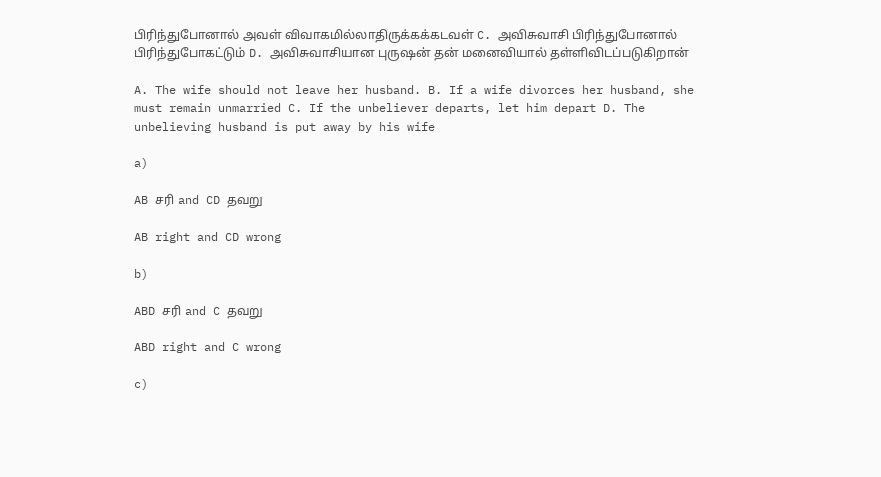பிரிந்துபோனால் அவள் விவாகமில்லாதிருக்கக்கடவள் C. அவிசுவாசி பிரிந்துபோனால் பிரிந்துபோகட்டும் D. அவிசுவாசியான புருஷன் தன் மனைவியால் தள்ளிவிடப்படுகிறான்

A. The wife should not leave her husband. B. If a wife divorces her husband, she must remain unmarried C. If the unbeliever departs, let him depart D. The unbelieving husband is put away by his wife

a)

AB சரி and CD தவறு

AB right and CD wrong

b)

ABD சரி and C தவறு

ABD right and C wrong

c)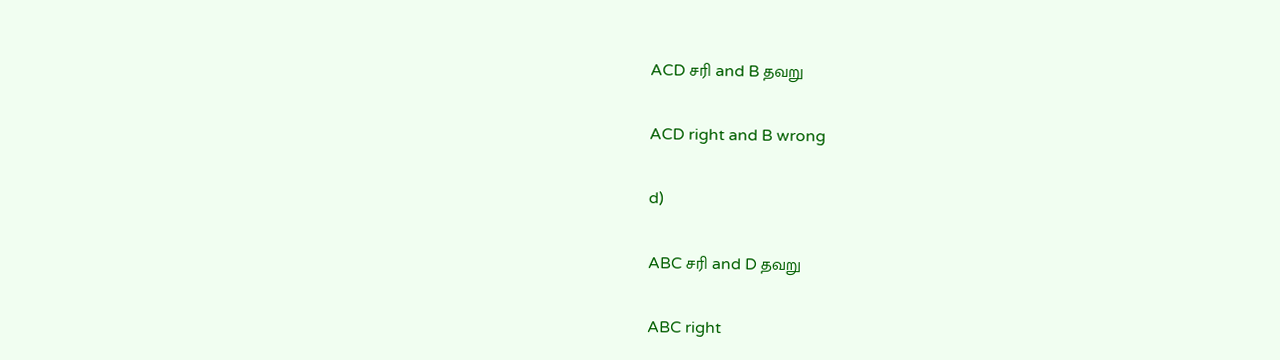ACD சரி and B தவறு

ACD right and B wrong

d)

ABC சரி and D தவறு

ABC right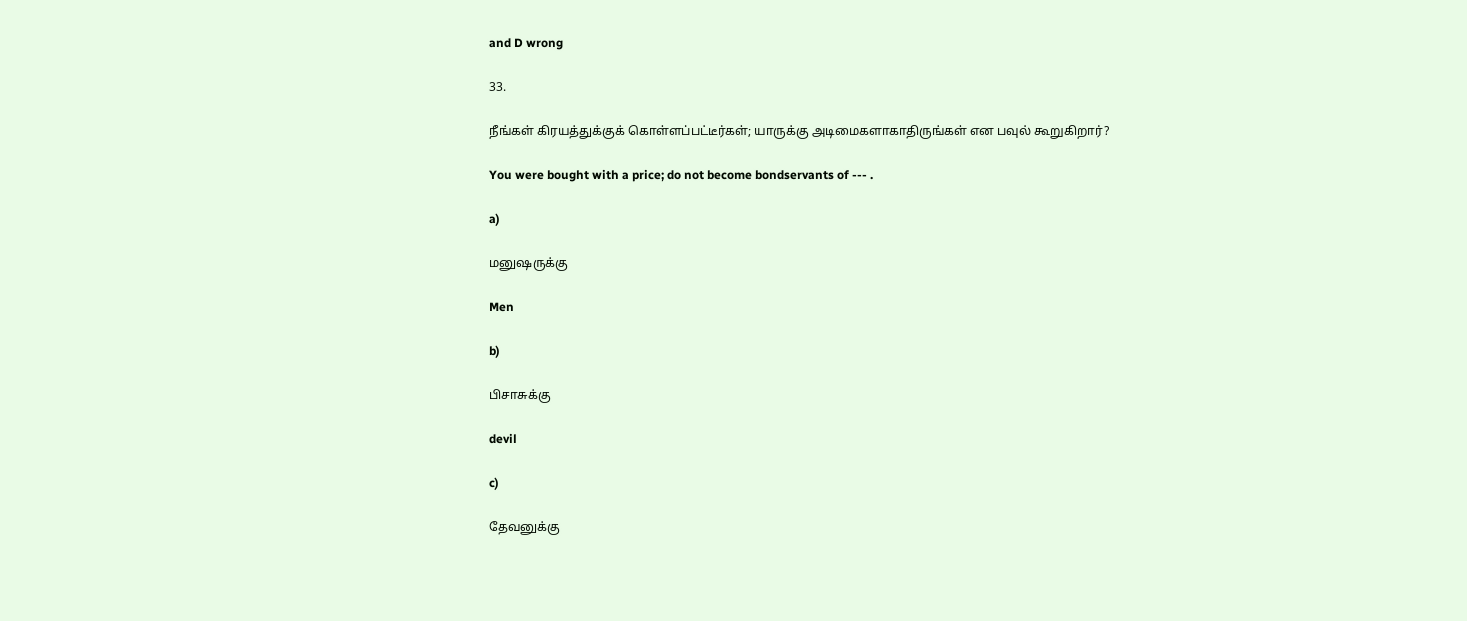and D wrong

33.

நீங்கள் கிரயத்துக்குக் கொள்ளப்பட்டீர்கள்; யாருக்கு அடிமைகளாகாதிருங்கள் என பவுல் கூறுகிறார்?

You were bought with a price; do not become bondservants of --- .

a)

மனுஷருக்கு

Men

b)

பிசாசுக்கு

devil

c)

தேவனுக்கு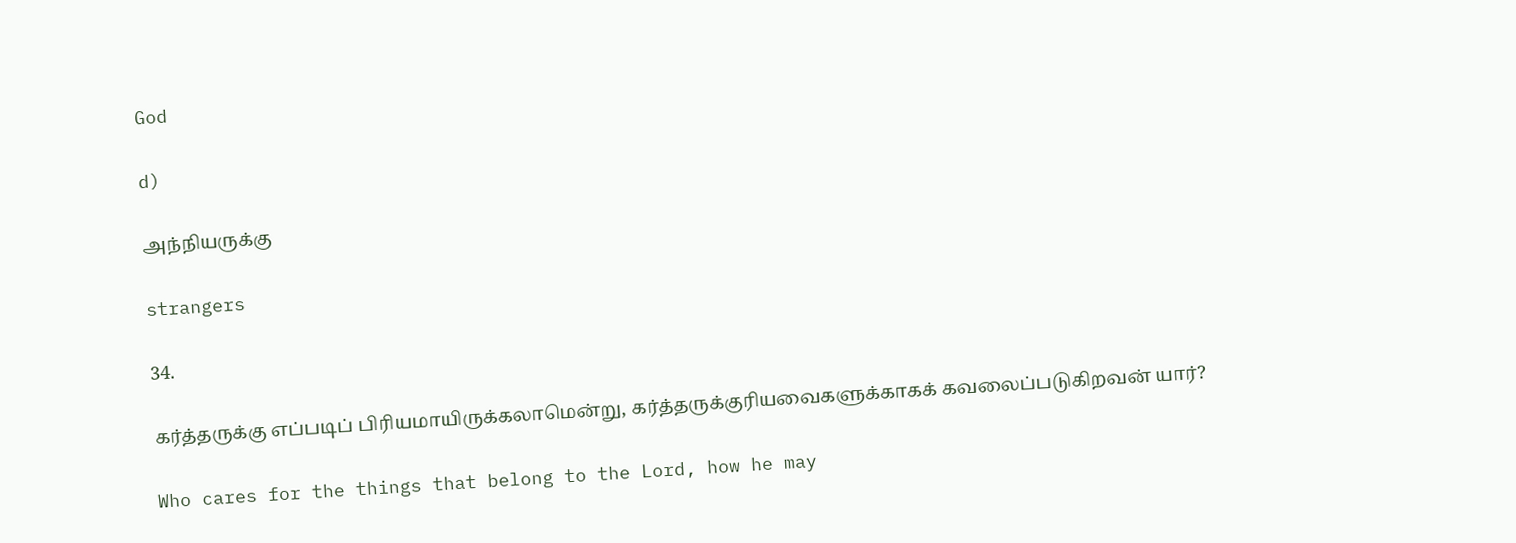God

d)

அந்நியருக்கு

strangers

34.

கர்த்தருக்கு எப்படிப் பிரியமாயிருக்கலாமென்று, கர்த்தருக்குரியவைகளுக்காகக் கவலைப்படுகிறவன் யார்?

Who cares for the things that belong to the Lord, how he may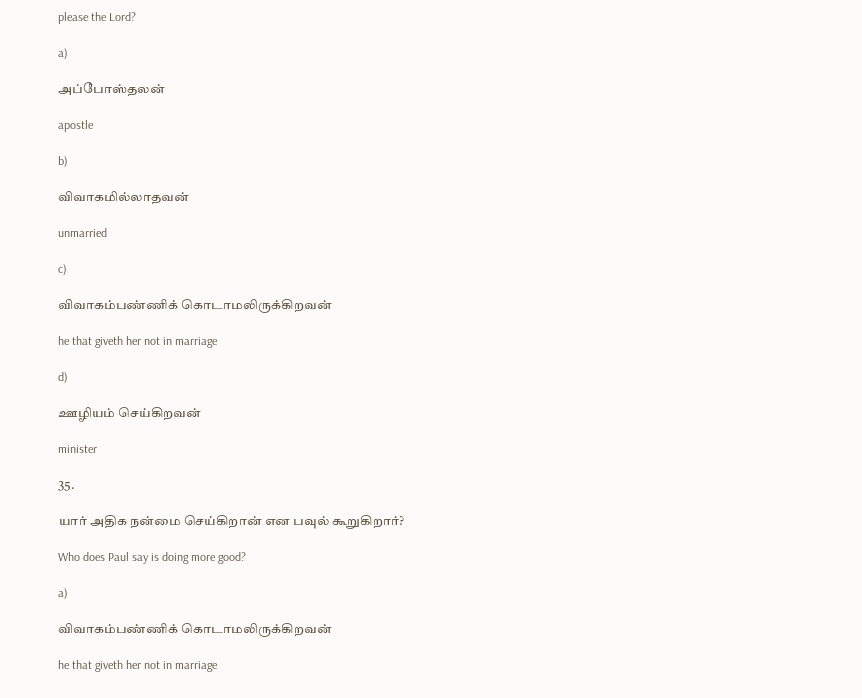please the Lord?

a)

அப்போஸ்தலன்

apostle

b)

விவாகமில்லாதவன்

unmarried

c)

விவாகம்பண்ணிக் கொடாமலிருக்கிறவன்

he that giveth her not in marriage

d)

ஊழியம் செய்கிறவன்

minister

35.

யார் அதிக நன்மை செய்கிறான் என பவுல் கூறுகிறார்?

Who does Paul say is doing more good?

a)

விவாகம்பண்ணிக் கொடாமலிருக்கிறவன்

he that giveth her not in marriage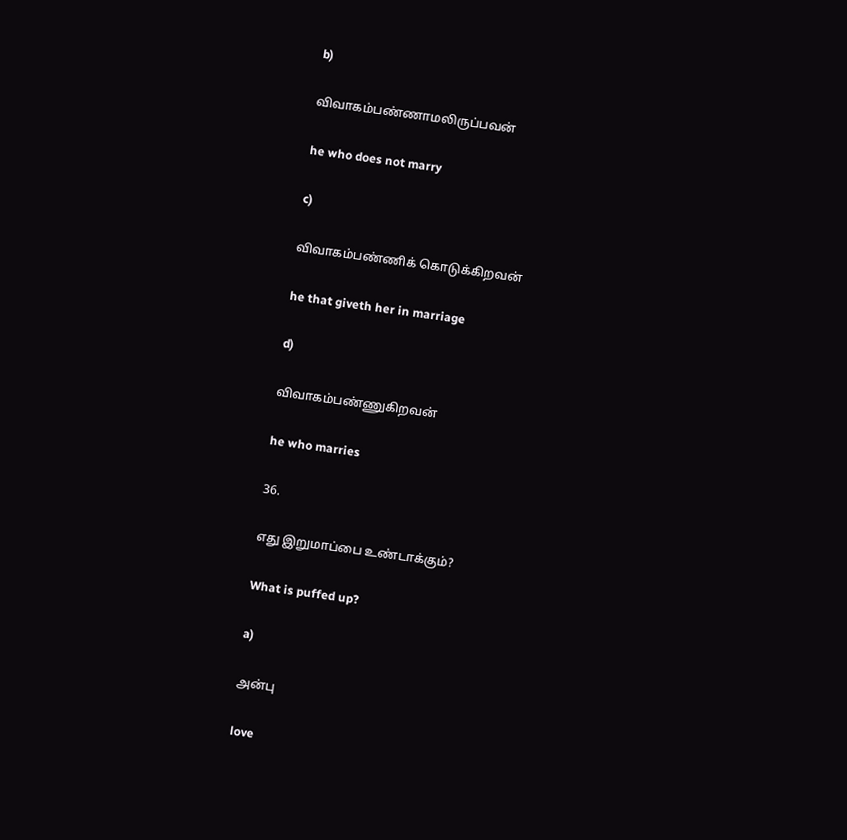b)

விவாகம்பண்ணாமலிருப்பவன்

he who does not marry

c)

விவாகம்பண்ணிக் கொடுக்கிறவன்

he that giveth her in marriage

d)

விவாகம்பண்ணுகிறவன்

he who marries

36.

எது இறுமாப்பை உண்டாக்கும்?

What is puffed up?

a)

அன்பு

love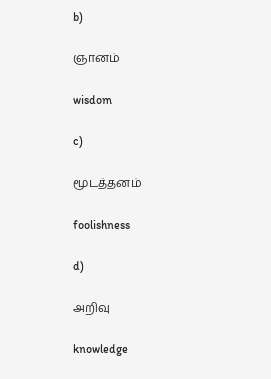b)

ஞானம்

wisdom

c)

மூடத்தனம்

foolishness

d)

அறிவு

knowledge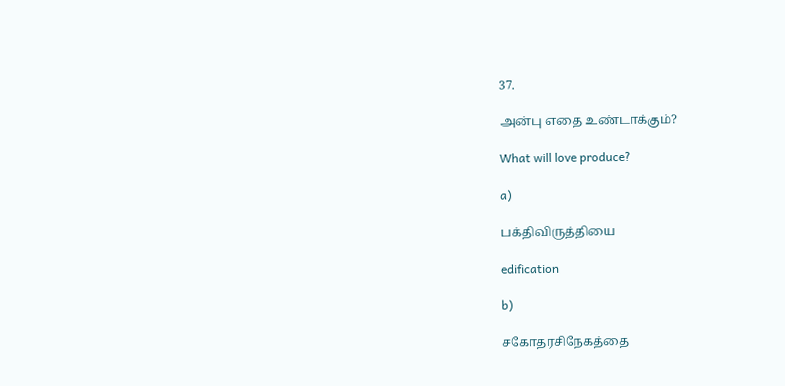37.

அன்பு எதை உண்டாக்கும்?

What will love produce?

a)

பக்திவிருத்தியை

edification

b)

சகோதரசிநேகத்தை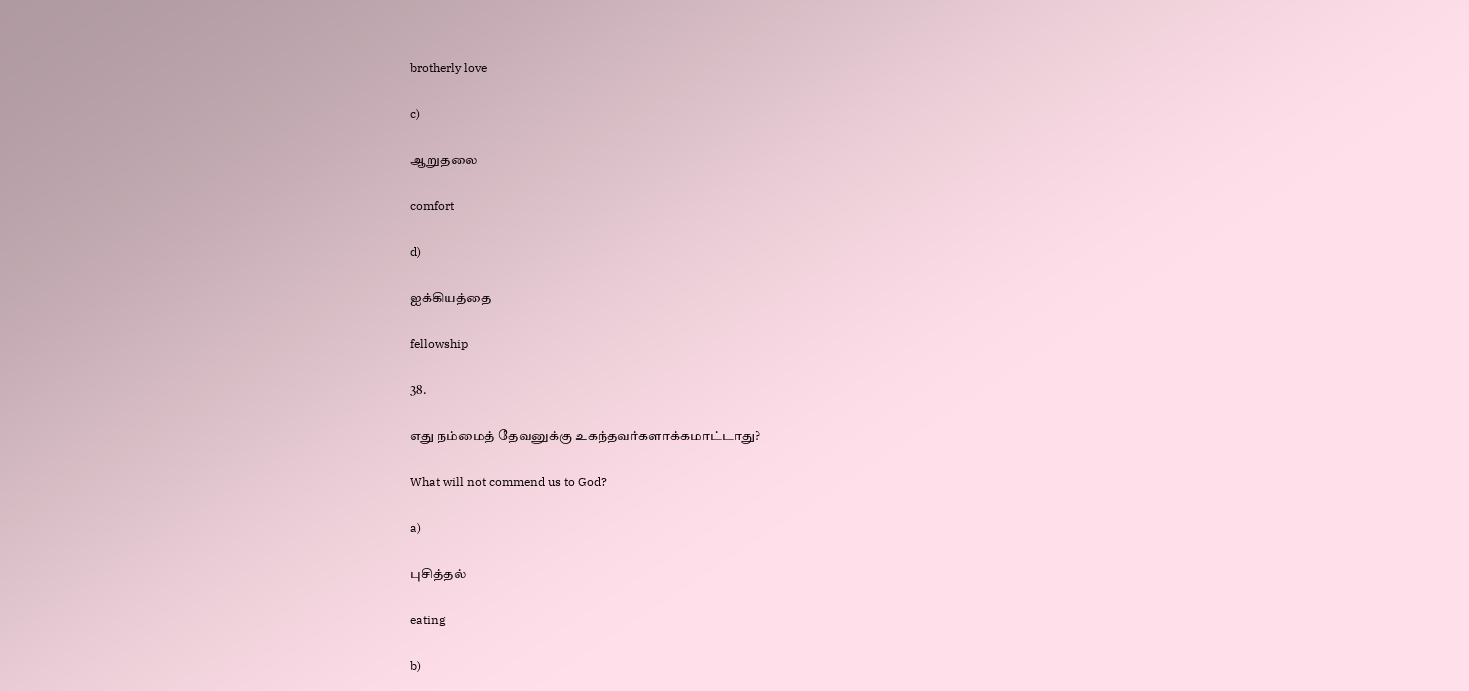brotherly love

c)

ஆறுதலை

comfort

d)

ஐக்கியத்தை

fellowship

38.

எது நம்மைத் தேவனுக்கு உகந்தவர்களாக்கமாட்டாது?

What will not commend us to God?

a)

புசித்தல்

eating

b)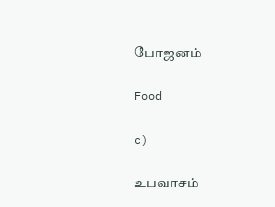போஜனம்

Food

c)

உபவாசம்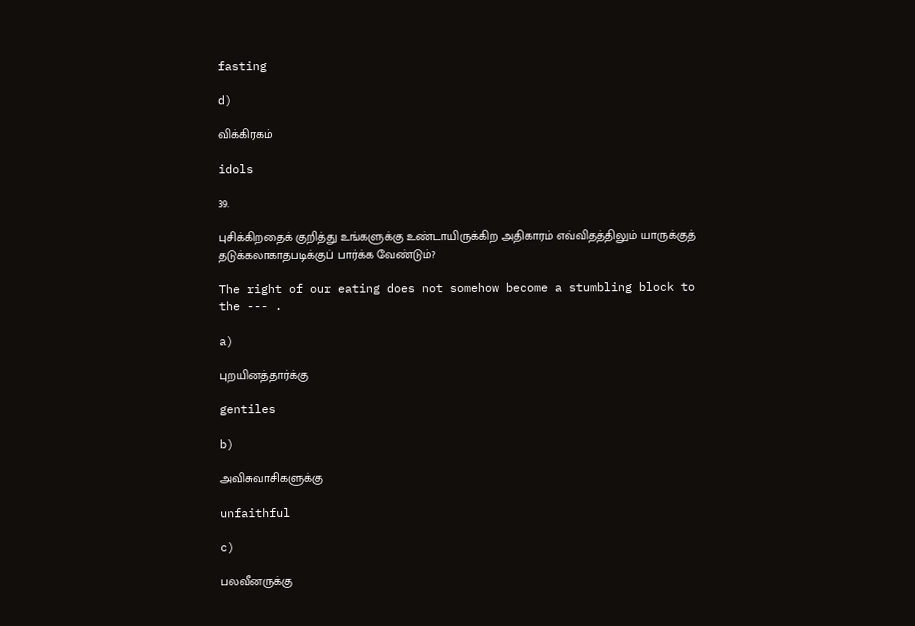fasting

d)

விக்கிரகம்

idols

39.

புசிக்கிறதைக் குறித்து உங்களுக்கு உண்டாயிருக்கிற அதிகாரம் எவ்விதத்திலும் யாருக்குத் தடுக்கலாகாதபடிக்குப் பார்க்க வேண்டும்?

The right of our eating does not somehow become a stumbling block to the --- .

a)

புறயினத்தார்க்கு

gentiles

b)

அவிசுவாசிகளுக்கு

unfaithful

c)

பலவீனருக்கு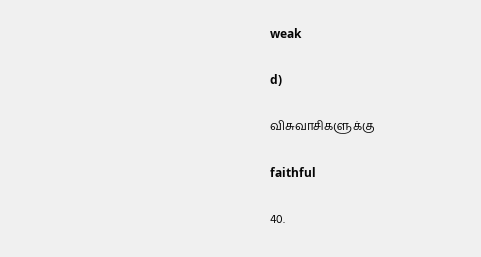weak

d)

விசுவாசிகளுக்கு

faithful

40.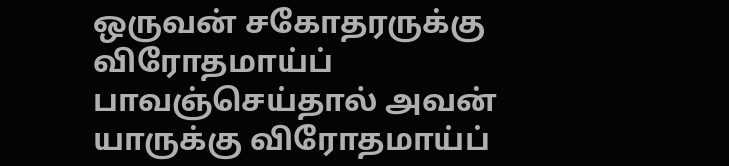ஒருவன் சகோதரருக்கு விரோதமாய்ப் பாவஞ்செய்தால் அவன் யாருக்கு விரோதமாய்ப்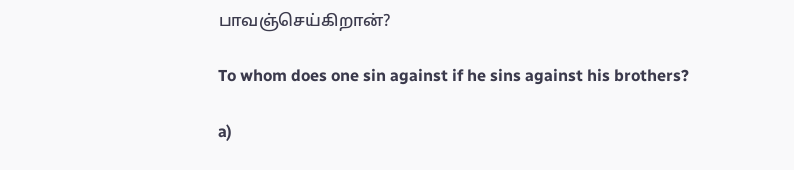பாவஞ்செய்கிறான்?

To whom does one sin against if he sins against his brothers?

a)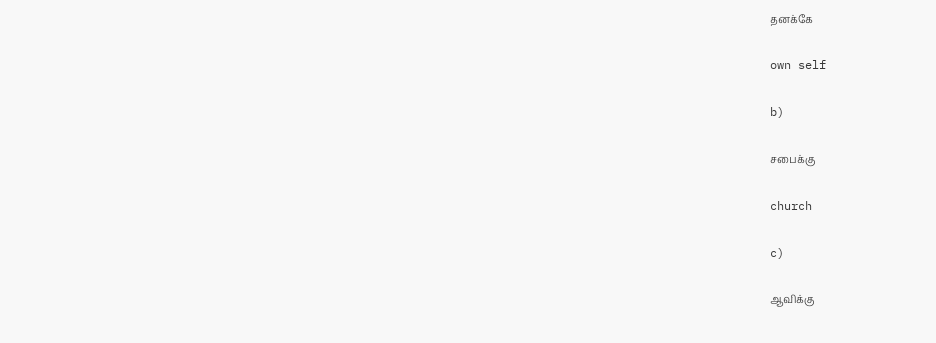தனக்கே

own self

b)

சபைக்கு

church

c)

ஆவிக்கு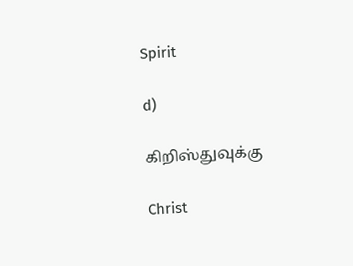Spirit

d)

கிறிஸ்துவுக்கு

Christ